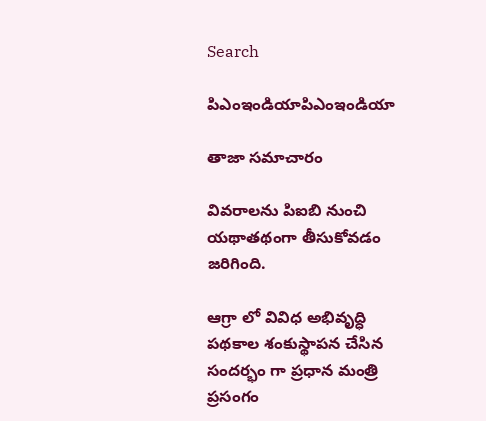Search

పిఎంఇండియాపిఎంఇండియా

తాజా స‌మాచారం

వివరాలను పిఐబి నుంచి యథాతథంగా తీసుకోవడం జరిగింది.

ఆగ్రా లో వివిధ అభివృద్ధి ప‌థ‌కాల శంకుస్థాప‌న చేసిన సంద‌ర్భం గా ప్ర‌ధాన మంత్రి ప్ర‌సంగం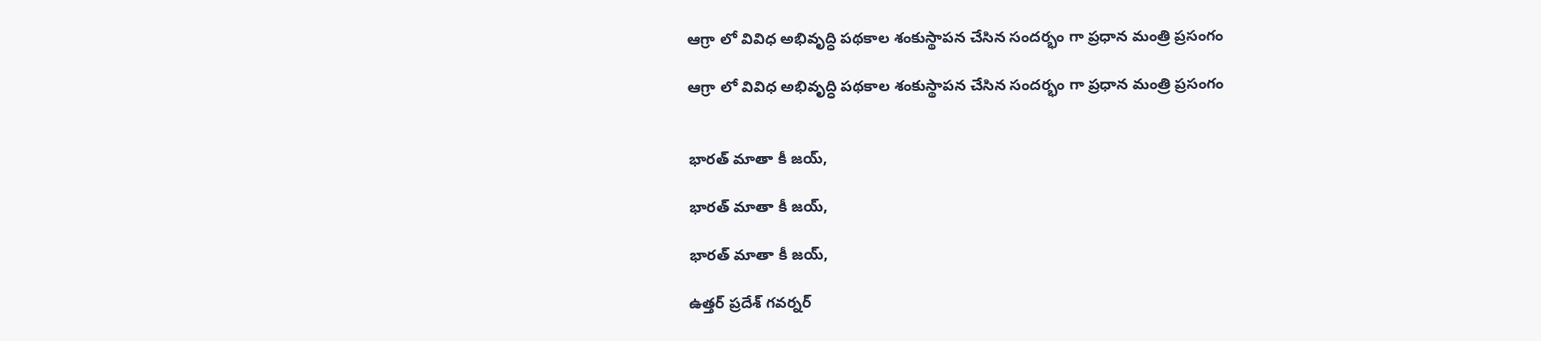ఆగ్రా లో వివిధ అభివృద్ధి ప‌థ‌కాల శంకుస్థాప‌న చేసిన సంద‌ర్భం గా ప్ర‌ధాన మంత్రి ప్ర‌సంగం

ఆగ్రా లో వివిధ అభివృద్ధి ప‌థ‌కాల శంకుస్థాప‌న చేసిన సంద‌ర్భం గా ప్ర‌ధాన మంత్రి ప్ర‌సంగం


భార‌త్ మాతా కీ జ‌య్‌,

భార‌త్ మాతా కీ జ‌య్‌,

భార‌త్ మాతా కీ జ‌య్‌,

ఉత్తర్ ప్రదేశ్ గవర్నర్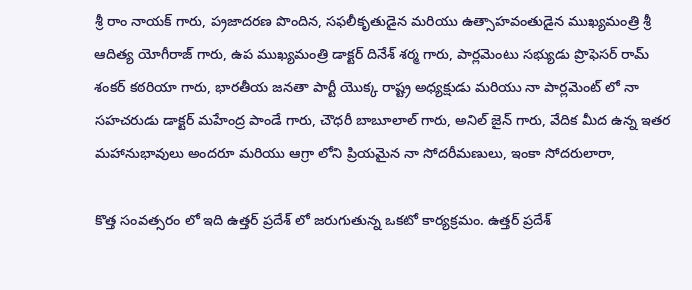శ్రీ రాం నాయక్ గారు, ప‌్ర‌జాద‌ర‌ణ పొందిన, స‌ఫ‌లీకృతుడైన మ‌రియు ఉత్సాహ‌వంతుడైన‌ ముఖ్యమంత్రి శ్రీ ఆదిత్య యోగీరాజ్ గారు, ఉప ముఖ్యమంత్రి డాక్టర్ దినేశ్ శర్మ గారు, పార్ల‌మెంటు స‌భ్యుడు ప్రొఫెసర్ రామ్ శంకర్ కఠరియా గారు, భార‌తీయ జ‌న‌తా పార్టీ యొక్క రాష్ట్ర అధ్య‌క్షుడు మ‌రియు నా పార్లమెంట్ లో నా స‌హ‌చ‌రుడు డాక్టర్ మహేంద్ర పాండే గారు, చౌధరీ బాబూలాల్ గారు, అనిల్ జైన్ గారు, వేదిక మీద ఉన్న‌ ఇత‌ర మహానుభావులు అందరూ మరియు ఆగ్రా లోని ప్రియ‌మైన నా సోద‌రీమ‌ణులు, ఇంకా సోదరులారా,

కొత్త సంవ‌త్స‌రం లో ఇది ఉత్త‌ర్ ప్ర‌దేశ్ లో జ‌రుగుతున్న ఒక‌టో కార్య‌క్ర‌మం. ఉత్త‌ర్ ప్ర‌దేశ్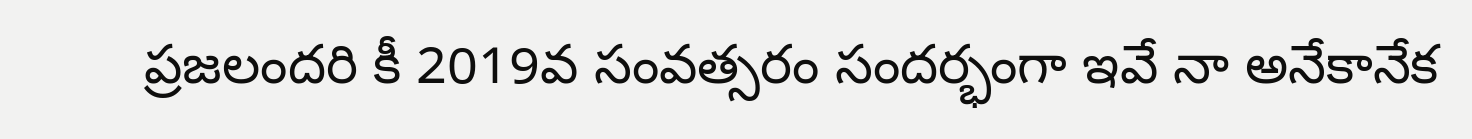ప్ర‌జ‌లంద‌రి కీ 2019వ సంవత్సరం సందర్భంగా ఇవే నా అనేకానేక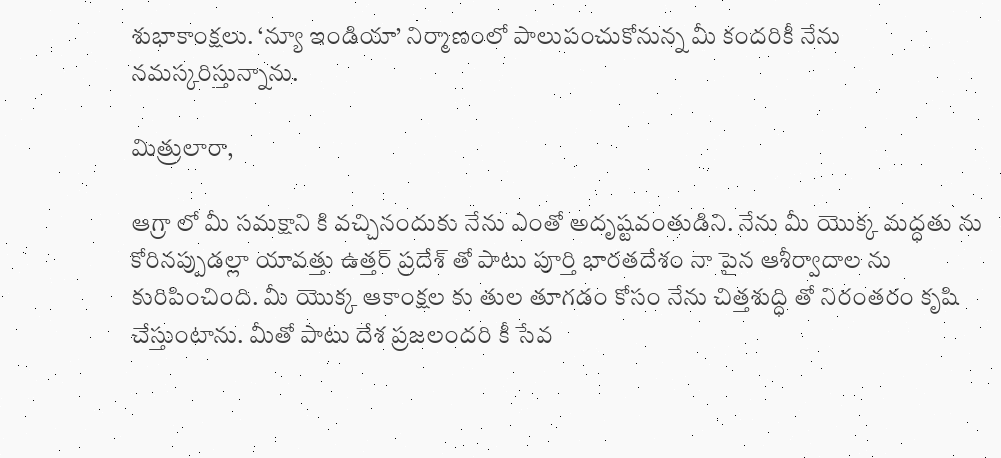శుభాకాంక్ష‌లు. ‘న్యూ ఇండియా’ నిర్మాణంలో పాలుపంచుకోనున్న మీ కంద‌రికీ నేను న‌మస్క‌రిస్తున్నాను.

మిత్రులారా,

ఆగ్రా లో మీ స‌మ‌క్షాని కి వ‌చ్చినందుకు నేను ఎంతో అదృష్ట‌వంతుడిని. నేను మీ యొక్క మ‌ద్ధతు ను కోరిన‌ప్పుడ‌ల్లా యావ‌త్తు ఉత్త‌ర్ ప్ర‌దేశ్ తో పాటు పూర్తి భారతదేశం నా పైన ఆశీర్వాదాల‌ ను కురిపించింది. మీ యొక్క ఆకాంక్షల కు తుల‌ తూగ‌డం కోసం నేను చిత్తశుద్ధి తో నిరంత‌రం కృషి చేస్తుంటాను. మీతో పాటు దేశ ప్ర‌జ‌లంద‌రి కీ సేవ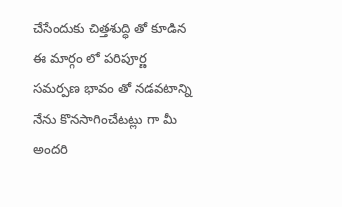చేసేందుకు చిత్త‌శుద్ధి తో కూడిన‌ ఈ మార్గం లో పరిపూర్ణ సమర్పణ భావం తో న‌డ‌వ‌టాన్ని నేను కొన‌సాగించేట‌ట్లు గా మీ అంద‌రి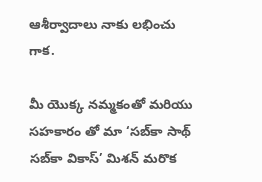ఆశీర్వాదాలు నాకు ల‌భించు గాక‌.

మీ యొక్క న‌మ్మ‌కంతో మ‌రియు స‌హ‌కారం తో మా ‘స‌బ్‌కా సాథ్ స‌బ్‌కా వికాస్’ మిశన్ మ‌రొక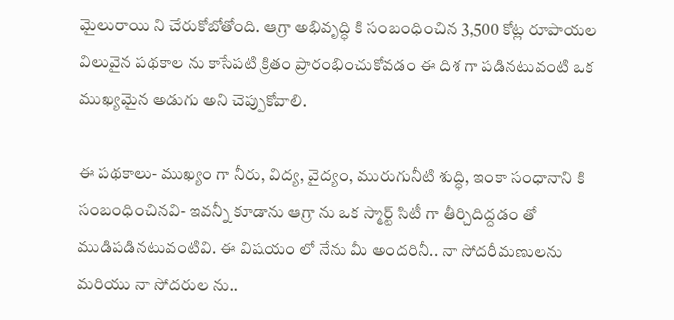మైలురాయి ని చేరుకోబోతోంది. ఆగ్రా అభివృద్ధి కి సంబంధించిన‌ 3,500 కోట్ల రూపాయ‌ల విలువైన ప‌థ‌కాల‌ ను కాసేప‌టి క్రితం ప్రారంభించుకోవ‌డం ఈ దిశ గా ప‌డినటువంటి ఒక ముఖ్య‌మైన అడుగు అని చెప్పుకోవాలి.

ఈ ప‌థ‌కాలు- ముఖ్యం గా నీరు, విద్య‌, వైద్యం, మురుగునీటి శుద్ధి, ఇంకా సంధానాని కి సంబంధించిన‌వి- ఇవ‌న్నీ కూడాను ఆగ్రా ను ఒక స్మార్ట్ సిటీ గా తీర్చిదిద్దడం తో ముడిపడినటువంటివి. ఈ విష‌యం లో నేను మీ అంద‌రినీ.. నా సోద‌రీమ‌ణులను మ‌రియు నా సోద‌రుల‌ ను..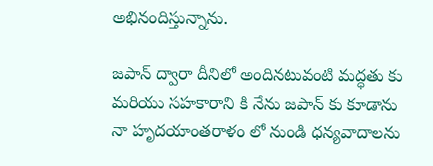అభినందిస్తున్నాను.

జ‌పాన్ ద్వారా దీనిలో అందినటువంటి మద్ధతు కు మ‌రియు స‌హ‌కారాని కి నేను జపాన్ కు కూడాను నా హృద‌యాంత‌రాళం లో నుండి ధ‌న్య‌వాదాలను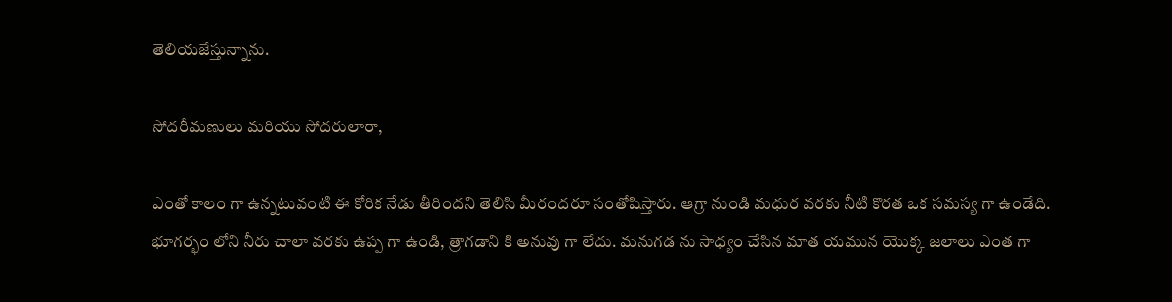తెలియజేస్తున్నాను.

సోద‌రీమ‌ణులు మ‌రియు సోద‌రులారా,

ఎంతో కాలం గా ఉన్న‌టువంటి ఈ కోరిక నేడు తీరింద‌ని తెలిసి మీరంద‌రూ సంతోషిస్తారు. ఆగ్రా నుండి మ‌ధుర వ‌ర‌కు నీటి కొర‌త ఒక స‌మ‌స్య గా ఉండేది. భూగ‌ర్భం లోని నీరు చాలా వ‌ర‌కు ఉప్ప‌ గా ఉండి, త్రాగ‌డాని కి అనువు గా లేదు. మ‌నుగ‌డ‌ ను సాధ్యం చేసిన మాత య‌మున యొక్క జ‌లాలు ఎంత‌ గా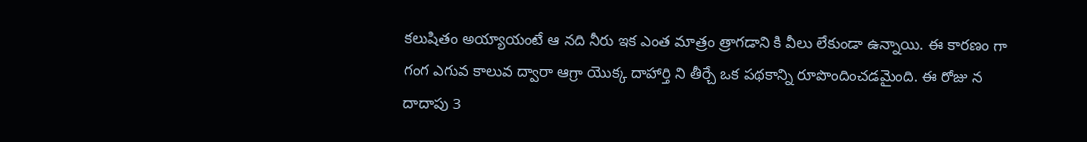క‌లుషితం అయ్యాయంటే ఆ న‌ది నీరు ఇక ఎంత మాత్రం త్రాగ‌డాని కి వీలు లేకుండా ఉన్నాయి. ఈ కార‌ణం గా గంగ ఎగువ కాలువ ద్వారా ఆగ్రా యొక్క దాహార్తి ని తీర్చే ఒక ప‌థ‌కాన్ని రూపొందించడమైంది. ఈ రోజు న దాదాపు 3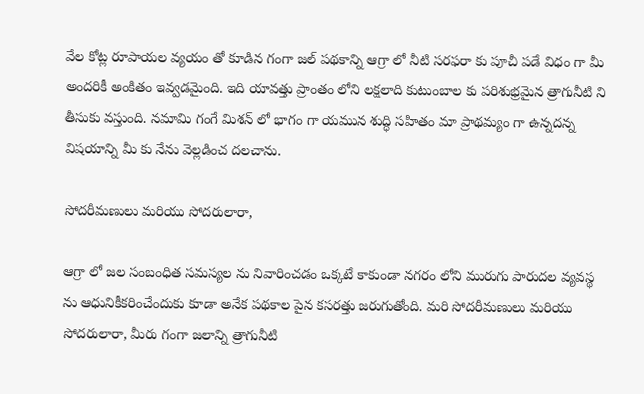వేల కోట్ల రూపాయ‌ల వ్య‌యం తో కూడిన గంగా జ‌ల్ ప‌థ‌కాన్ని ఆగ్రా లో నీటి స‌ర‌ఫ‌రా కు పూచీ ప‌డే విధం గా మీ అంద‌రికీ అంకిత‌ం ఇవ్వ‌డ‌మైంది. ఇది యావ‌త్తు ప్రాంతం లోని ల‌క్ష‌లాది కుటుంబాల కు ప‌రిశుభ్ర‌మైన త్రాగునీటి ని తీసుకు వ‌స్తుంది. న‌మామి గంగే మిశన్ లో భాగం గా య‌మున శుద్ధి స‌హితం మా ప్రాథ‌మ్యం గా ఉన్నద‌న్న విషయాన్ని మీ కు నేను వెల్లడించ ద‌ల‌చాను.

సోద‌రీమ‌ణులు మ‌రియు సోద‌రులారా,

ఆగ్రా లో జ‌ల సంబంధిత స‌మ‌స్య‌ల ను నివారించ‌డం ఒక్క‌టే కాకుండా న‌గ‌రం లోని మురుగు పారుద‌ల వ్య‌వ‌స్థ ను ఆధునికీక‌రించేందుకు కూడా అనేక ప‌థ‌కాల పైన క‌స‌ర‌త్తు జ‌రుగుతోంది. మ‌రి సోద‌రీమ‌ణులు మ‌రియు సోద‌రులారా, మీరు గంగా జ‌లాన్ని త్రాగునీటి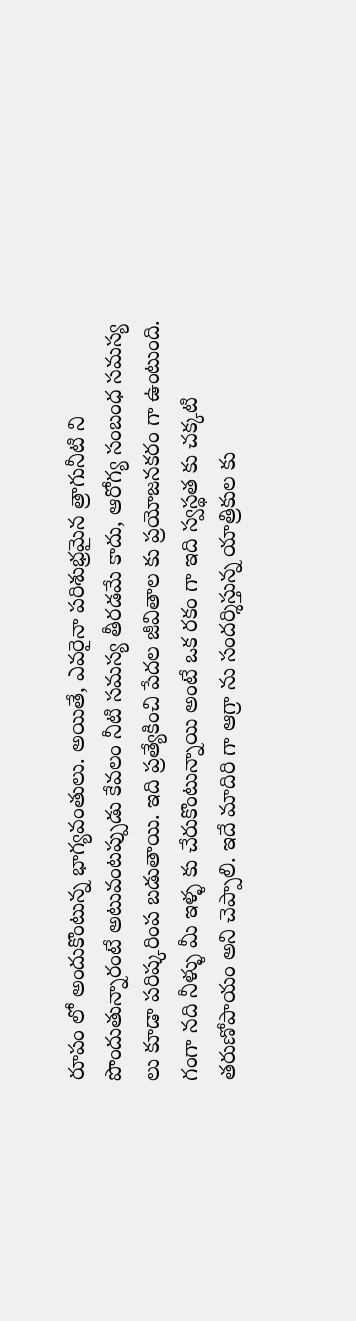రూపం లో అందుకొంటున్న భాగ్య‌వంతులు. అయితే, ఎవ‌రైనా ప‌రిశుభ్ర‌మైన త్రాగునీటి ని పొందుతున్నారంటే అటువంట‌ప్పుడు కేవ‌లం నీటి స‌మ‌స్య తీర‌డమే కాదు, ఆరోగ్య సంబంధ స‌మ‌స్య‌ లు కూడా ప‌రిష్క‌రింప బ‌డుతాయి. ఇది ప్ర‌త్యేకించి పేద‌ల జీవితాల కు ప్ర‌యోజ‌న‌కరం గా ఉంటుంది. గంగా న‌ది నీళ్ళు మీ ఇళ్ళ కు చేరుకొంటున్నాయి అంటే ఒక ర‌కం గా ఇది స్వ‌స్థ‌త కు చ‌క్క‌టి త‌రుణోపాయం అని చెప్పాలి. ఇదే మాదిరి గా ఆగ్రా ను సంద‌ర్శిస్తున్న యాత్రికుల‌ కు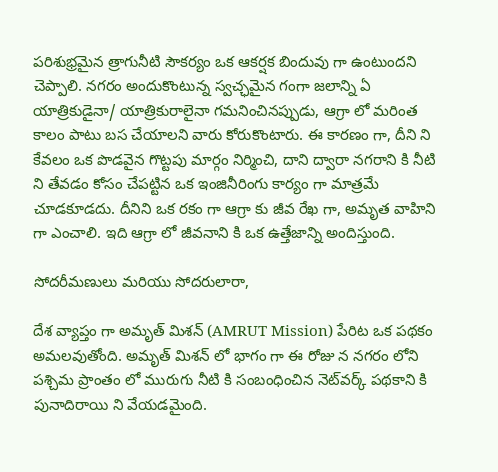ప‌రిశుభ్ర‌మైన త్రాగునీటి సౌక‌ర్యం ఒక ఆక‌ర్ష‌క బిందువు గా ఉంటుంద‌ని చెప్పాలి. న‌గ‌రం అందుకొంటున్న స్వ‌చ్ఛ‌మైన గంగా జ‌లాన్ని ఏ యాత్రికుడైనా/ యాత్రికురాలైనా గ‌మ‌నించిన‌ప్పుడు, ఆగ్రా లో మ‌రింత కాలం పాటు బ‌స చేయాల‌ని వారు కోరుకొంటారు. ఈ కార‌ణం గా, దీని ని కేవ‌లం ఒక పొడ‌వైన గొట్ట‌పు మార్గం నిర్మించి, దాని ద్వారా న‌గ‌రాని కి నీటి ని తేవ‌డం కోసం చేప‌ట్టిన ఒక ఇంజినీరింగు కార్యం గా మాత్ర‌మే చూడ‌కూడ‌దు. దీనిని ఒక ర‌కం గా ఆగ్రా కు జీవ రేఖ గా, అమృత వాహిని గా ఎంచాలి. ఇది ఆగ్రా లో జీవ‌నాని కి ఒక ఉత్తేజాన్ని అందిస్తుంది.

సోద‌రీమ‌ణులు మ‌రియు సోద‌రులారా,

దేశ వ్యాప్తం గా అమృత్ మిశన్ (AMRUT Mission) పేరిట ఒక ప‌థ‌కం అమ‌ల‌వుతోంది. అమృత్ మిశన్ లో భాగం గా ఈ రోజు న న‌గ‌రం లోని ప‌శ్చిమ ప్రాంతం లో మురుగు నీటి కి సంబంధించిన నెట్‌వ‌ర్క్ ప‌థ‌కాని కి పునాదిరాయి ని వేయ‌డ‌మైంది.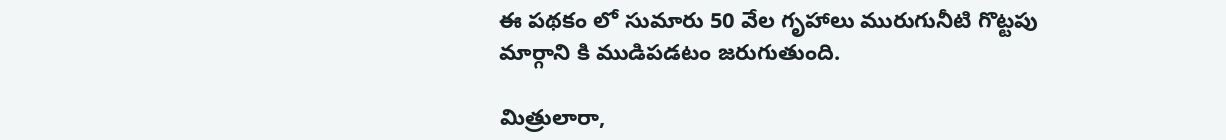ఈ ప‌థ‌కం లో సుమారు 50 వేల గృహాలు మురుగునీటి గొట్ట‌పు మార్గాని కి ముడిపడటం జ‌రుగుతుంది.

మిత్రులారా,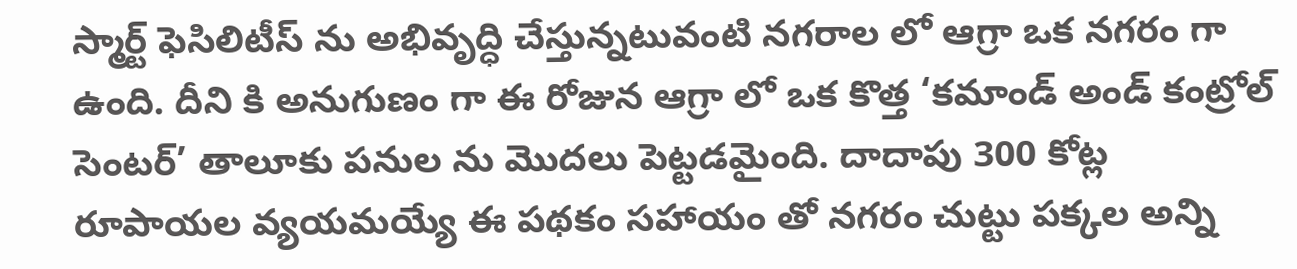స్మార్ట్ ఫెసిలిటీస్ ను అభివృద్ధి చేస్తున్న‌టువంటి న‌గ‌రాల‌ లో ఆగ్రా ఒక న‌గ‌రం గా ఉంది. దీని కి అనుగుణం గా ఈ రోజున ఆగ్రా లో ఒక కొత్త ‘క‌మాండ్ అండ్ కంట్రోల్ సెంట‌ర్’ తాలూకు ప‌నుల‌ ను మొద‌లు పెట్ట‌డ‌మైంది. దాదాపు 300 కోట్ల రూపాయ‌ల వ్య‌య‌మ‌య్యే ఈ ప‌థ‌కం స‌హాయం తో న‌గ‌రం చుట్టు ప‌క్క‌ల అన్ని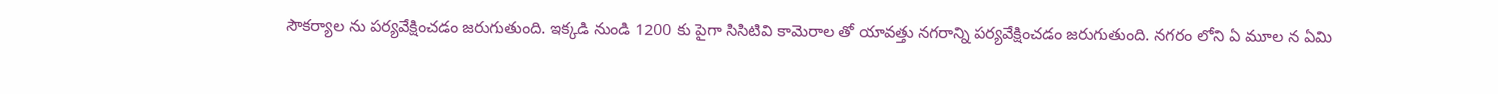సౌక‌ర్యాల‌ ను ప‌ర్య‌వేక్షించడం జ‌రుగుతుంది. ఇక్క‌డి నుండి 1200 కు పైగా సిసిటివి కామెరాల తో యావ‌త్తు న‌గ‌రాన్ని ప‌ర్య‌వేక్షించ‌డం జ‌రుగుతుంది. న‌గ‌రం లోని ఏ మూల‌ న ఏమి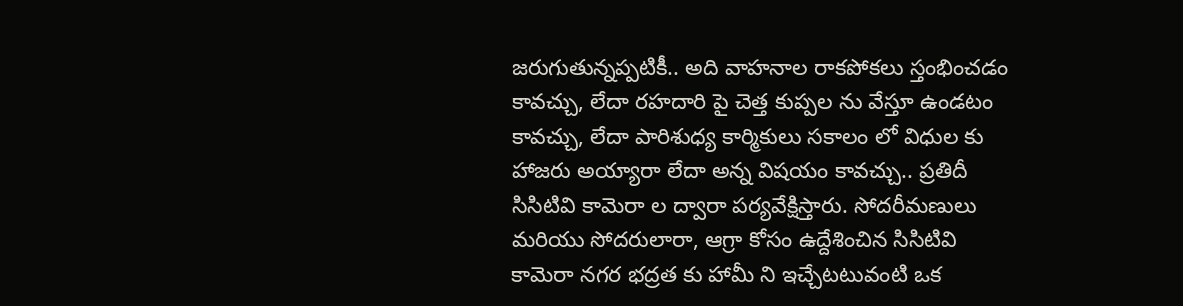జ‌రుగుతున్న‌ప్ప‌టికీ.. అది వాహ‌నాల రాక‌పోక‌లు స్తంభించ‌డం కావ‌చ్చు, లేదా ర‌హ‌దారి పై చెత్త కుప్ప‌ల‌ ను వేస్తూ ఉండ‌టం కావ‌చ్చు, లేదా పారిశుధ్య కార్మికులు స‌కాలం లో విధుల‌ కు హాజ‌రు అయ్యారా లేదా అన్న విష‌యం కావ‌చ్చు.. ప్ర‌తిదీ సిసిటివి కామెరా ల ద్వారా ప‌ర్య‌వేక్షిస్తారు. సోద‌రీమ‌ణులు మ‌రియు సోద‌రులారా, ఆగ్రా కోసం ఉద్దేశించిన సిసిటివి కామెరా న‌గ‌ర భ‌ద్ర‌త కు హామీ ని ఇచ్చేట‌టువంటి ఒక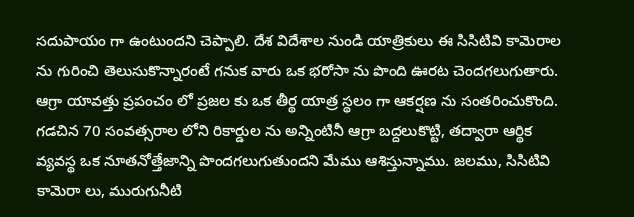స‌దుపాయం గా ఉంటుంద‌ని చెప్పాలి. దేశ విదేశాల నుండి యాత్రికులు ఈ సిసిటివి కామెరాల ను గురించి తెలుసుకొన్నారంటే గ‌నుక వారు ఒక భ‌రోసా ను పొంది ఊర‌ట చెంద‌గ‌లుగుతారు. ఆగ్రా యావ‌త్తు ప్ర‌పంచం లో ప్ర‌జ‌ల కు ఒక తీర్థ యాత్ర స్థ‌లం గా ఆక‌ర్ష‌ణ ను సంత‌రించుకొంది. గ‌డ‌చిన 70 సంవ‌త్స‌రాల లోని రికార్డుల‌ ను అన్నింటినీ ఆగ్రా బ‌ద్ద‌లుకొట్టి, త‌ద్వారా ఆర్థిక వ్య‌వ‌స్థ ఒక నూత‌నోత్తేజాన్ని పొంద‌గ‌లుగుతుంద‌ని మేము ఆశిస్తున్నాము. జ‌ల‌ము, సిసిటివి కామెరా లు, మురుగునీటి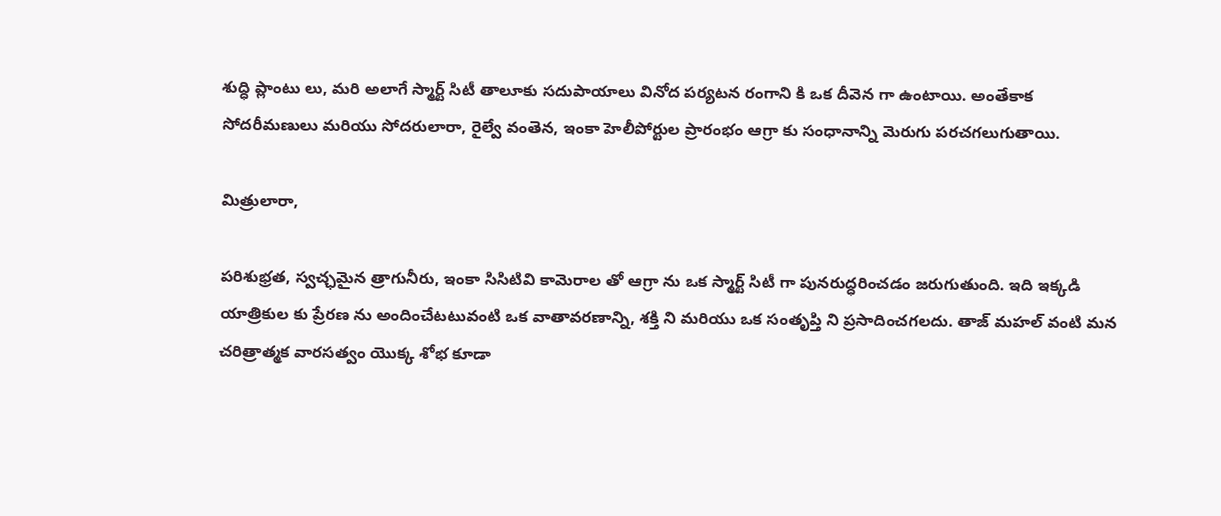శుద్ధి ప్లాంటు లు, మ‌రి అలాగే స్మార్ట్ సిటీ తాలూకు స‌దుపాయాలు వినోద ప‌ర్య‌ట‌న రంగాని కి ఒక దీవెన‌ గా ఉంటాయి. అంతేకాక‌ సోద‌రీమ‌ణులు మ‌రియు సోద‌రులారా, రైల్వే వంతెన‌, ఇంకా హెలీపోర్టుల ప్రారంభం ఆగ్రా కు సంధానాన్ని మెరుగు ప‌ర‌చ‌గ‌లుగుతాయి.

మిత్రులారా,

ప‌రిశుభ్ర‌త, స్వ‌చ్ఛ‌మైన త్రాగునీరు, ఇంకా సిసిటివి కామెరాల‌ తో ఆగ్రా ను ఒక స్మార్ట్ సిటీ గా పున‌రుద్ధ‌రించ‌డం జ‌రుగుతుంది. ఇది ఇక్క‌డి యాత్రికుల‌ కు ప్రేర‌ణ‌ ను అందించేటటువంటి ఒక వాతావ‌ర‌ణాన్ని, శ‌క్తి ని మ‌రియు ఒక సంతృప్తి ని ప్ర‌సాదించగలదు. తాజ్ మ‌హ‌ల్ వంటి మ‌న చ‌రిత్రాత్మ‌క వార‌స‌త్వం యొక్క శోభ కూడా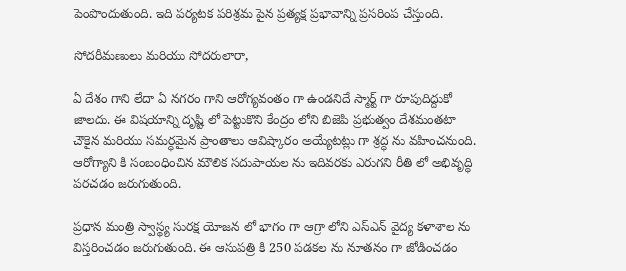పెంపొందుతుంది. ఇది ప‌ర్య‌ట‌క ప‌రిశ్ర‌మ పైన ప్ర‌త్య‌క్ష ప్ర‌భావాన్ని ప్ర‌స‌రింప చేస్తుంది.

సోద‌రీమ‌ణులు మ‌రియు సోద‌రులారా,

ఏ దేశం గాని లేదా ఏ న‌గ‌రం గాని ఆరోగ్య‌వంతం గా ఉండ‌నిదే స్మార్ట్ గా రూపుదిద్దుకో జాల‌దు. ఈ విష‌యాన్ని దృష్టి లో పెట్టుకొని కేంద్రం లోని బిజెపి ప్ర‌భుత్వం దేశమంత‌టా చౌకైన మ‌రియు స‌మ‌ర్ధ‌మైన ప్రాంతాలు ఆవిష్కారం అయ్యేట‌ట్లు గా శ్ర‌ద్ధ ను వ‌హించ‌నుంది. ఆరోగ్యాని కి సంబంధించిన మౌలిక స‌దుపాయ‌ల ను ఇదివ‌ర‌కు ఎరుగ‌ని రీతి లో అభివృద్ధి ప‌ర‌చ‌డం జ‌రుగుతుంది.

ప్ర‌ధాన మంత్రి స్వాస్థ్య సుర‌క్ష యోజ‌న లో భాగం గా ఆగ్రా లోని ఎస్ఎన్ వైద్య క‌ళాశాల ను విస్త‌రించడం జ‌రుగుతుంది. ఈ ఆసుప‌త్రి కి 250 ప‌డ‌క‌ల‌ ను నూతనం గా జోడించ‌డం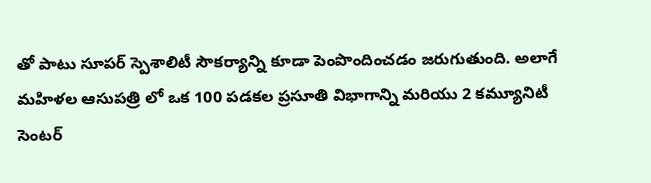తో పాటు సూప‌ర్ స్పెశాలిటీ సౌక‌ర్యాన్ని కూడా పెంపొందించ‌డం జ‌రుగుతుంది. అలాగే మ‌హిళ‌ల ఆసుప‌త్రి లో ఒక 100 ప‌డ‌క‌ల ప్ర‌సూతి విభాగాన్ని మ‌రియు 2 క‌మ్యూనిటీ సెంట‌ర్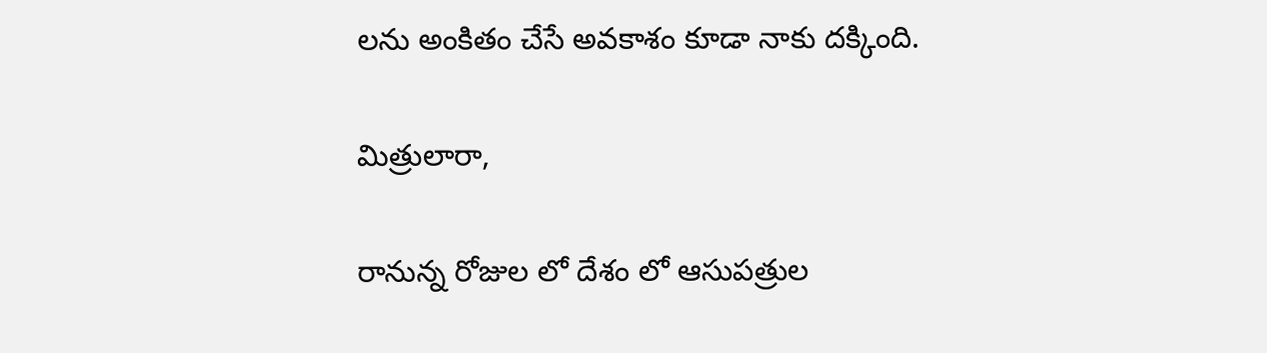లను అంకితం చేసే అవ‌కాశం కూడా నాకు ద‌క్కింది.

మిత్రులారా,

రానున్న రోజుల లో దేశం లో ఆసుప‌త్రుల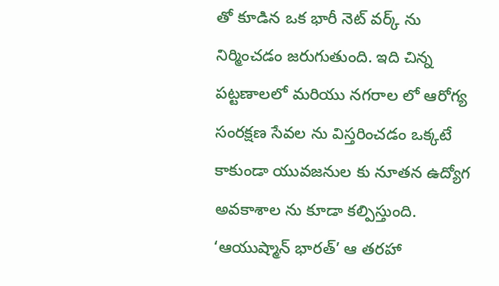తో కూడిన ఒక భారీ నెట్ వ‌ర్క్ ను నిర్మించ‌డం జ‌రుగుతుంది. ఇది చిన్న ప‌ట్ట‌ణాలలో మ‌రియు న‌గ‌రాల‌ లో ఆరోగ్య సంర‌క్ష‌ణ సేవ‌ల‌ ను విస్త‌రించ‌డం ఒక్క‌టే కాకుండా యువ‌జ‌నుల‌ కు నూత‌న ఉద్యోగ అవ‌కాశాల‌ ను కూడా క‌ల్పిస్తుంది. ‘ఆయుష్మాన్ భార‌త్’ ఆ త‌ర‌హా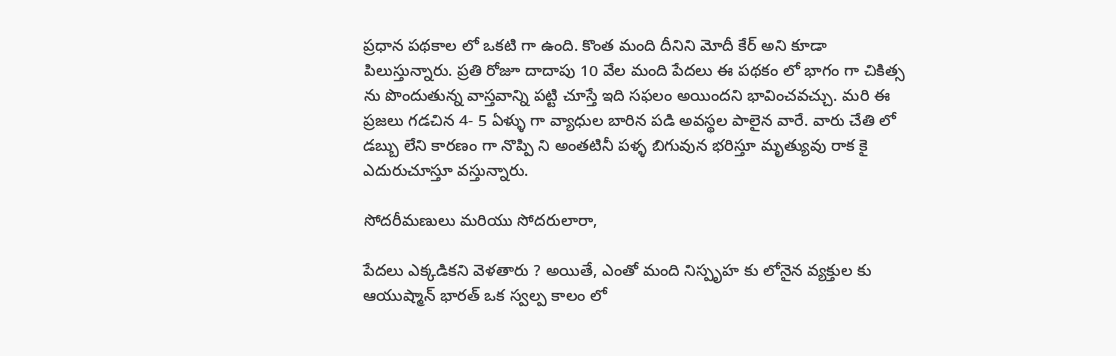ప్ర‌ధాన ప‌థ‌కాల‌ లో ఒక‌టి గా ఉంది. కొంత మంది దీనిని మోదీ కేర్ అని కూడా పిలుస్తున్నారు. ప్ర‌తి రోజూ దాదాపు 10 వేల మంది పేద‌లు ఈ ప‌థ‌కం లో భాగం గా చికిత్స ను పొందుతున్న వాస్త‌వాన్ని ప‌ట్టి చూస్తే ఇది స‌ఫ‌లం అయింద‌ని భావించ‌వ‌చ్చు. మ‌రి ఈ ప్ర‌జ‌లు గ‌డ‌చిన 4- 5 ఏళ్ళు గా వ్యాధుల బారిన ప‌డి అవ‌స్థ‌ల పాలైన వారే. వారు చేతి లో డ‌బ్బు లేని కార‌ణం గా నొప్పి ని అంత‌టినీ ప‌ళ్ళ బిగువున భ‌రిస్తూ మృత్యువు రాక‌ కై ఎదురుచూస్తూ వ‌స్తున్నారు.

సోద‌రీమ‌ణులు మ‌రియు సోద‌రులారా,

పేద‌లు ఎక్క‌డిక‌ని వెళ‌తారు ? అయితే, ఎంతో మంది నిస్పృహ‌ కు లోనైన వ్య‌క్తుల‌ కు ఆయుష్మాన్ భార‌త్ ఒక స్వ‌ల్ప కాలం లో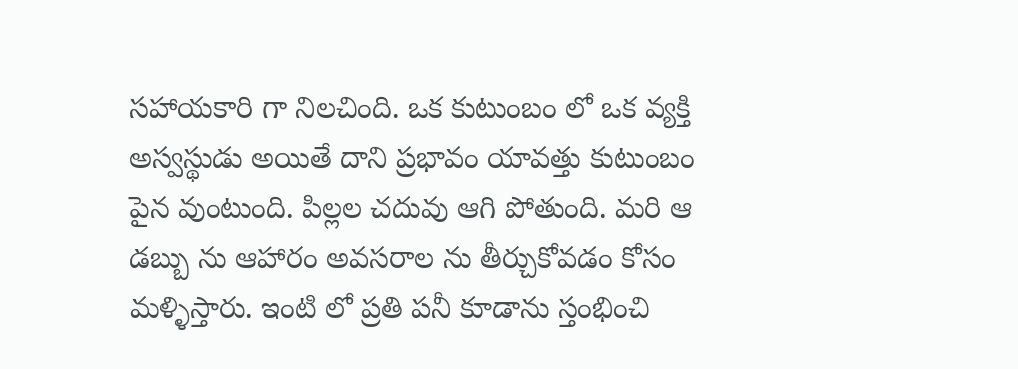స‌హాయ‌కారి గా నిల‌చింది. ఒక కుటుంబం లో ఒక వ్య‌క్తి అస్వ‌స్థుడు అయితే దాని ప్ర‌భావం యావత్తు కుటుంబం పైన వుంటుంది. పిల్ల‌ల చ‌దువు ఆగి పోతుంది. మ‌రి ఆ డ‌బ్బు ను ఆహారం అవ‌స‌రాల‌ ను తీర్చుకోవ‌డం కోసం మ‌ళ్ళిస్తారు. ఇంటి లో ప్ర‌తి ప‌నీ కూడాను స్తంభించి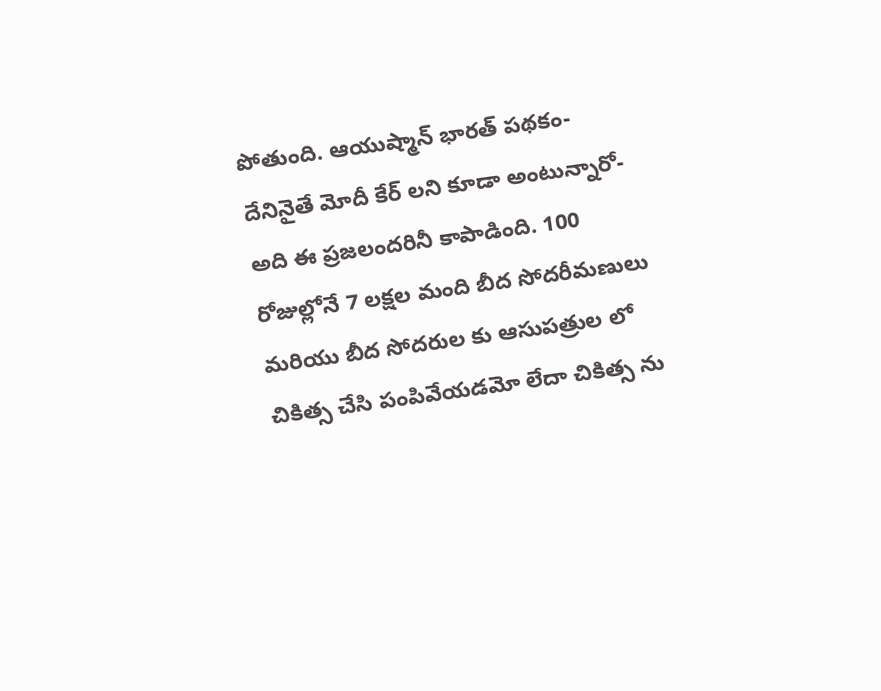పోతుంది. ఆయుష్మాన్ భార‌త్ ప‌థ‌కం- దేనినైతే మోదీ కేర్ లని కూడా అంటున్నారో- అది ఈ ప్ర‌జ‌లంద‌రినీ కాపాడింది. 100 రోజుల్లోనే 7 ల‌క్ష‌ల మంది బీద సోద‌రీమ‌ణులు మ‌రియు బీద సోద‌రుల కు ఆసుప‌త్రుల లో చికిత్స చేసి పంపివేయ‌డ‌మో లేదా చికిత్స ను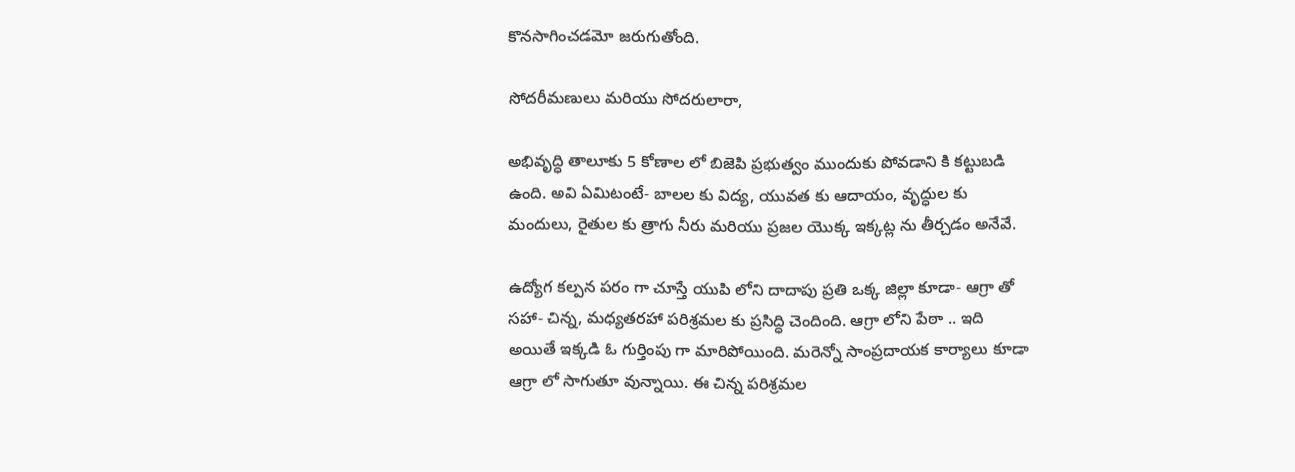కొన‌సాగించ‌డ‌మో జ‌రుగుతోంది.

సోద‌రీమ‌ణులు మ‌రియు సోద‌రులారా,

అభివృద్ధి తాలూకు 5 కోణాల లో బిజెపి ప్ర‌భుత్వం ముందుకు పోవ‌డాని కి క‌ట్టుబ‌డి ఉంది. అవి ఏమిటంటే- బాల‌ల కు విద్య‌, యువ‌త కు ఆదాయం, వృద్ధుల‌ కు మందులు, రైతుల‌ కు త్రాగు నీరు మ‌రియు ప్ర‌జ‌ల యొక్క ఇక్క‌ట్ల‌ ను తీర్చ‌డం అనేవే.

ఉద్యోగ క‌ల్ప‌న ప‌రం గా చూస్తే యుపి లోని దాదాపు ప్ర‌తి ఒక్క జిల్లా కూడా- ఆగ్రా తో స‌హా- చిన్న, మ‌ధ్య‌త‌ర‌హా ప‌రిశ్ర‌మ‌ల కు ప్ర‌సిద్ధి చెందింది. ఆగ్రా లోని పేఠా .. ఇది అయితే ఇక్కడి ఓ గుర్తింపు గా మారిపోయింది. మ‌రెన్నో సాంప్ర‌దాయ‌క కార్యాలు కూడా ఆగ్రా లో సాగుతూ వున్నాయి. ఈ చిన్న ప‌రిశ్ర‌మ‌ల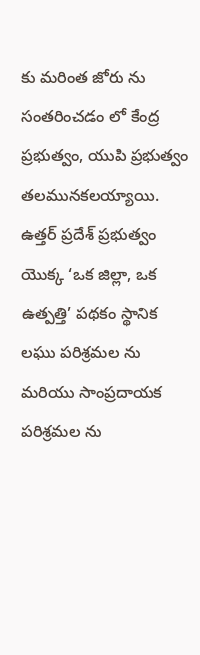కు మ‌రింత జోరు ను సంత‌రించ‌డం లో కేంద్ర ప్ర‌భుత్వం, యుపి ప్ర‌భుత్వం త‌ల‌మున‌క‌లయ్యాయి. ఉత్త‌ర్ ప్ర‌దేశ్ ప్ర‌భుత్వం యొక్క ‘ఒక జిల్లా, ఒక ఉత్ప‌త్తి’ ప‌థ‌కం స్థానిక ల‌ఘు పరిశ్రమల ను మ‌రియు సాంప్ర‌దాయ‌క ప‌రిశ్ర‌మ‌ల ను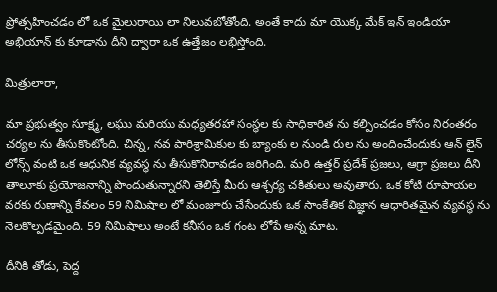ప్రోత్స‌హించ‌డం లో ఒక మైలురాయి లా నిలువబోతోంది. అంతే కాదు మా యొక్క మేక్ ఇన్ ఇండియా అభియాన్ కు కూడాను దీని ద్వారా ఒక ఉత్తేజం లభిస్తోంది.

మిత్రులారా,

మా ప్ర‌భుత్వం సూక్ష్మ‌, ల‌ఘు మ‌రియు మ‌ధ్య‌త‌ర‌హా సంస్థల కు సాధికారిత ను క‌ల్పించ‌డం కోసం నిరంతరం చ‌ర్య‌ల ను తీసుకొంటోంది. చిన్న, న‌వ పారిశ్రామికుల‌ కు బ్యాంకు ల నుండి రుల ను అందించేందుకు ఆన్ లైన్ లోన్స్ వంటి ఒక ఆధునిక వ్య‌వ‌స్థ ను తీసుకొనిరావడం జరిగింది. మ‌రి ఉత్త‌ర్ ప్ర‌దేశ్ ప్ర‌జ‌లు, ఆగ్రా ప్ర‌జ‌లు దీని తాలూకు ప్ర‌యోజ‌నాన్ని పొందుతున్నార‌ని తెలిస్తే మీరు ఆశ్చ‌ర్య‌ చ‌కితులు అవుతారు. ఒక కోటి రూపాయ‌ల వ‌ర‌కు రుణాన్ని కేవ‌లం 59 నిమిషాల లో మంజూరు చేసేందుకు ఒక సాంకేతిక విజ్ఞాన ఆధారిత‌మైన వ్య‌వ‌స్థ ను నెల‌కొల్ప‌డ‌మైంది. 59 నిమిషాలు అంటే క‌నీసం ఒక గంట లోపే అన్న మాట‌.

దీనికి తోడు, పెద్ద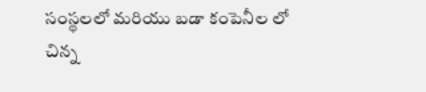సంస్థ‌లలో మ‌రియు బడా కంపెనీల లో చిన్న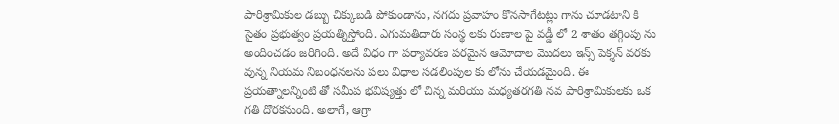పారిశ్రామికుల డ‌బ్బు చిక్కుబ‌డి పోకుండాను, న‌గ‌దు ప్ర‌వాహం కొన‌సాగేట‌ట్లు గాను చూడ‌టాని కి సైతం ప్ర‌భుత్వం ప్ర‌య‌త్నిస్తోంది. ఎగుమ‌తిదారు సంస్థ‌ లకు రుణాల పై వ‌డ్డీ లో 2 శాతం త‌గ్గింపు ను అందించడం జరిగింది. అదే విధం గా ప‌ర్యావ‌ర‌ణ ప‌ర‌మైన ఆమోదాల మొదలు ఇన్స్ పెక్శన్ వరకు వున్న నియమ నిబంధ‌న‌లను పలు విధాల స‌డ‌లింపుల కు లోను చేయడ‌మైంది. ఈ ప్ర‌య‌త్నాల‌న్నింటి తో స‌మీప భ‌విష్య‌త్తు లో చిన్న‌ మ‌రియు మ‌ధ్య‌త‌ర‌గ‌తి న‌వ పారిశ్రామికులకు ఒక గతి దొరకనుంది. అలాగే, ఆగ్రా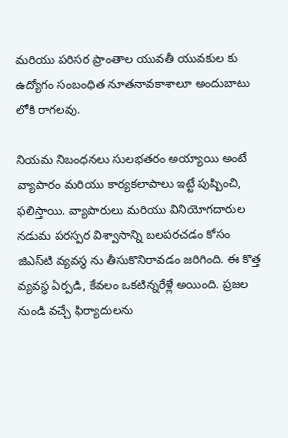మరియు ప‌రిస‌ర ప్రాంతాల‌ యువ‌తీ యువ‌కుల‌ కు ఉద్యోగం సంబంధిత నూత‌నావ‌కాశాలూ అందుబాటు లోకి రాగలవు.

నియ‌మ నిబంధ‌న‌లు సుల‌భ‌త‌రం అయ్యాయి అంటే వ్యాపారం మ‌రియు కార్యకలాపాలు ఇట్టే పుష్పించి, ఫలిస్తాయి. వ్యాపారులు మ‌రియు వినియోగ‌దారుల న‌డుమ ప‌ర‌స్ప‌ర విశ్వాసాన్ని బ‌ల‌ప‌ర‌చ‌డం కోసం జిఎస్‌టి వ్య‌వ‌స్థ ను తీసుకొనిరావ‌డం జరిగింది. ఈ కొత్త వ్య‌వ‌స్థ ఏర్ప‌డి, కేవ‌లం ఒక‌టిన్న‌రేళ్లే అయింది. ప్ర‌జ‌ల నుండి వ‌చ్చే ఫిర్యాదులను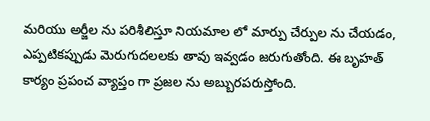మ‌రియు అర్జీల ను ప‌రిశీలిస్తూ నియ‌మాల లో మార్పు చేర్పుల ను చేయడం, ఎప్ప‌టిక‌ప్పుడు మెరుగుద‌ల‌లకు తావు ఇవ్వడం జ‌రుగుతోంది. ఈ బృహ‌త్ కార్యం ప్ర‌పంచ వ్యాప్తం గా ప్ర‌జ‌ల ను అబ్బురపరుస్తోంది.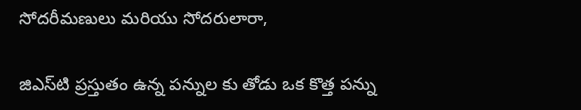సోద‌రీమ‌ణులు మ‌రియు సోద‌రులారా,

జిఎస్‌టి ప్ర‌స్తుతం ఉన్న ప‌న్నుల‌ కు తోడు ఒక కొత్త ప‌న్ను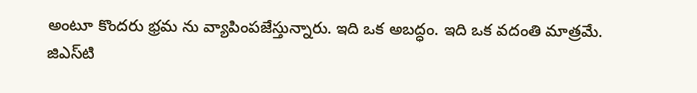అంటూ కొందరు భ్రమ ను వ్యాపింపజేస్తున్నారు. ఇది ఒక అబ‌ద్ధం. ఇది ఒక వ‌దంతి మాత్ర‌మే. జిఎస్‌టి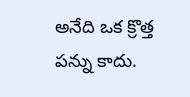అనేది ఒక క్రొత్త ప‌న్ను కాదు.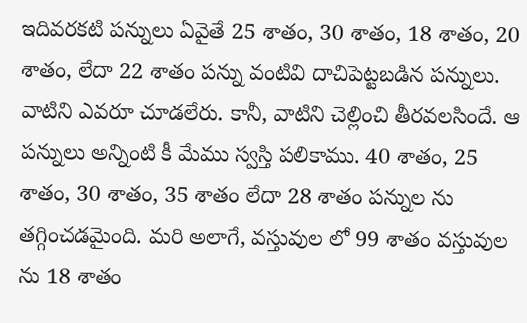ఇదివ‌ర‌క‌టి ప‌న్నులు ఏవైతే 25 శాతం, 30 శాతం, 18 శాతం, 20 శాతం, లేదా 22 శాతం ప‌న్ను వంటివి దాచిపెట్ట‌బ‌డిన ప‌న్నులు. వాటిని ఎవ‌రూ చూడ‌లేరు. కానీ, వాటిని చెల్లించి తీర‌వ‌ల‌సిందే. ఆ ప‌న్నులు అన్నింటి కీ మేము స్వ‌స్తి ప‌లికాము. 40 శాతం, 25 శాతం, 30 శాతం, 35 శాతం లేదా 28 శాతం ప‌న్నుల‌ ను త‌గ్గించ‌డ‌మైంది. మ‌రి అలాగే, వ‌స్తువుల లో 99 శాతం వ‌స్తువుల‌ ను 18 శాతం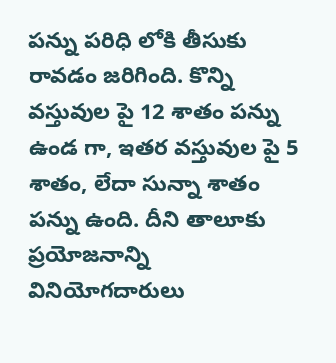ప‌న్ను ప‌రిధి లోకి తీసుకు రావ‌డం జ‌రిగింది. కొన్ని వ‌స్తువుల‌ పై 12 శాతం ప‌న్ను ఉండ‌ గా, ఇత‌ర వ‌స్తువుల‌ పై 5 శాతం, లేదా సున్నా శాతం ప‌న్ను ఉంది. దీని తాలూకు ప్ర‌యోజ‌నాన్ని వినియోగ‌దారులు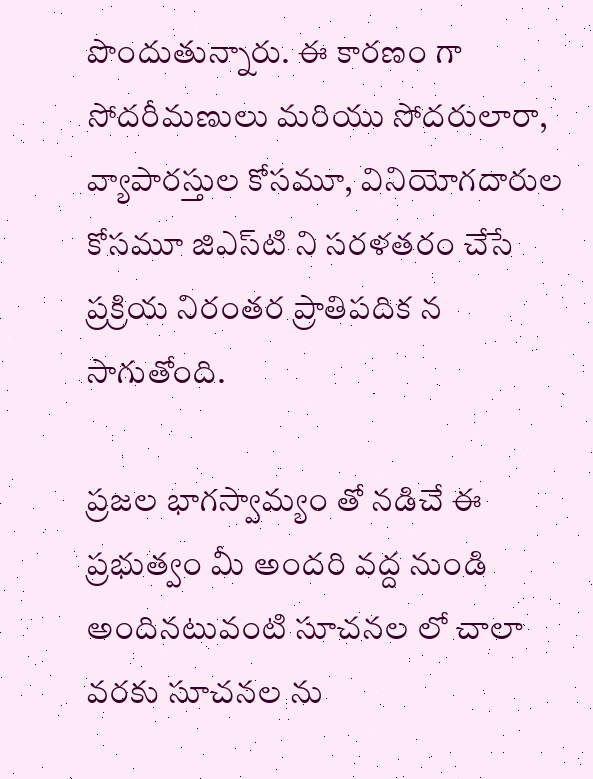పొందుతున్నారు. ఈ కార‌ణం గా సోద‌రీమ‌ణులు మ‌రియు సోద‌రులారా, వ్యాపారస్తుల‌ కోసమూ, వినియోగ‌దారుల‌ కోసమూ జిఎస్‌టి ని స‌ర‌ళ‌త‌రం చేసే ప్ర‌క్రియ నిరంత‌ర ప్రాతిప‌దిక‌ న సాగుతోంది.

ప్ర‌జ‌ల భాగ‌స్వామ్యం తో న‌డిచే ఈ ప్ర‌భుత్వం మీ అందరి వ‌ద్ద నుండి అందిన‌టువంటి సూచ‌న‌ల లో చాలా వ‌ర‌కు సూచ‌న‌ల ను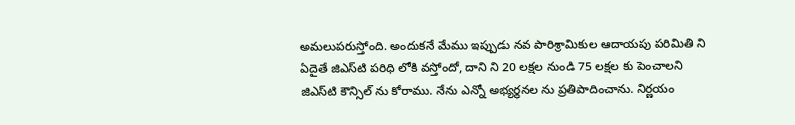అమ‌లుప‌రుస్తోంది. అందుక‌నే మేము ఇప్పుడు న‌వ పారిశ్రామికుల ఆదాయ‌పు ప‌రిమితి ని ఏదైతే జిఎస్‌టి ప‌రిధి లోకి వ‌స్తోందో, దాని ని 20 ల‌క్ష‌ల నుండి 75 ల‌క్ష‌ల కు పెంచాల‌ని జిఎస్‌టి కౌన్సిల్ ను కోరాము. నేను ఎన్నో అభ్య‌ర్థ‌న‌ల‌ ను ప్ర‌తిపాదించాను. నిర్ణ‌యం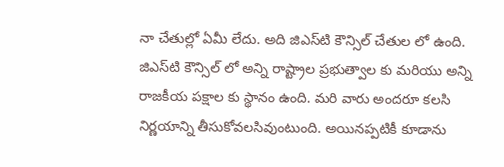నా చేతుల్లో ఏమీ లేదు. అది జిఎస్‌టి కౌన్సిల్ చేతుల లో ఉంది. జిఎస్‌టి కౌన్సిల్ లో అన్ని రాష్ట్రాల ప్ర‌భుత్వాల‌ కు మ‌రియు అన్ని రాజ‌కీయ ప‌క్షాల‌ కు స్థానం ఉంది. మ‌రి వారు అంద‌రూ క‌ల‌సి నిర్ణ‌యాన్ని తీసుకోవ‌ల‌సివుంటుంది. అయిన‌ప్ప‌టికీ కూడాను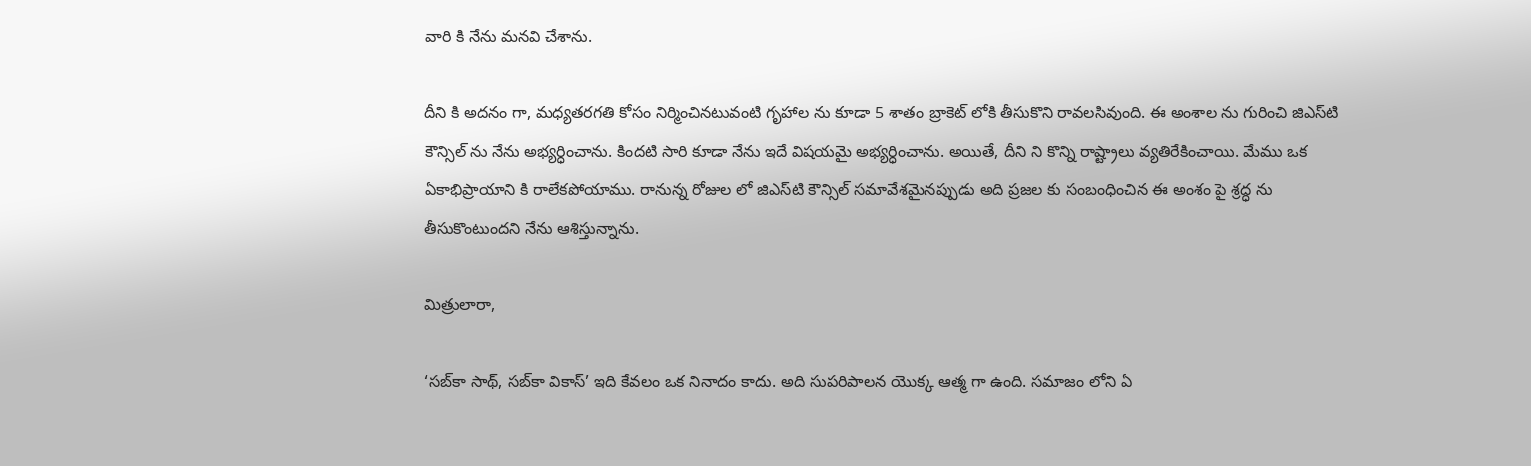వారి కి నేను మ‌న‌వి చేశాను.

దీని కి అద‌నం గా, మ‌ధ్య‌త‌ర‌గ‌తి కోసం నిర్మించిన‌టువంటి గృహాల‌ ను కూడా 5 శాతం బ్రాకెట్ లోకి తీసుకొని రావ‌ల‌సివుంది. ఈ అంశాల‌ ను గురించి జిఎస్‌టి కౌన్సిల్ ను నేను అభ్య‌ర్ధించాను. కింద‌టి సారి కూడా నేను ఇదే విష‌య‌మై అభ్య‌ర్ధించాను. అయితే, దీని ని కొన్ని రాష్ట్రాలు వ్య‌తిరేకించాయి. మేము ఒక ఏకాభిప్రాయాని కి రాలేక‌పోయాము. రానున్న రోజుల లో జిఎస్‌టి కౌన్సిల్ స‌మావేశ‌మైన‌ప్పుడు అది ప్ర‌జ‌ల‌ కు సంబంధించిన ఈ అంశం పై శ్ర‌ద్ధ‌ ను తీసుకొంటుందని నేను ఆశిస్తున్నాను.

మిత్రులారా,

‘స‌బ్‌కా సాథ్‌, స‌బ్‌కా వికాస్’ ఇది కేవ‌లం ఒక నినాదం కాదు. అది సుప‌రిపాల‌న యొక్క ఆత్మ‌ గా ఉంది. స‌మాజం లోని ఏ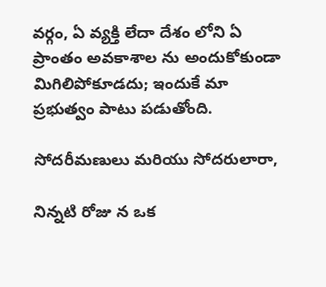వ‌ర్గం, ఏ వ్య‌క్తి లేదా దేశం లోని ఏ ప్రాంతం అవ‌కాశాల ను అందుకోకుండా మిగిలిపోకూడదు; ఇందుకే మా ప్ర‌భుత్వం పాటు ప‌డుతోంది.

సోద‌రీమ‌ణులు మ‌రియు సోద‌రులారా,

నిన్న‌టి రోజు న ఒక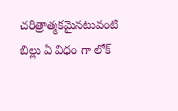చ‌రిత్రాత్మ‌క‌మైన‌టువంటి బిల్లు ఏ విధం గా లోక్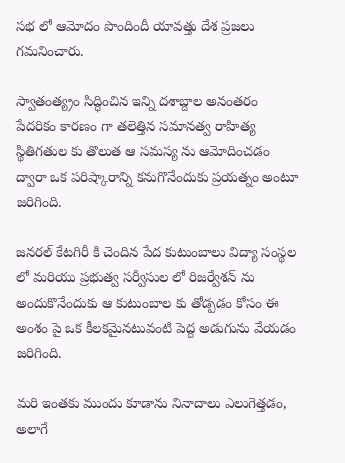స‌భ లో ఆమోదం పొందిందీ యావ‌త్తు దేశ ప్ర‌జ‌లు గ‌మ‌నించారు.

స్వాతంత్య్రం సిద్ధించిన ఇన్ని ద‌శాబ్దాల అనంత‌రం పేద‌రికం కార‌ణం గా త‌లెత్తిన సమాన‌త్వ రాహిత్య స్థితిగ‌తుల‌ కు తొలుత ఆ స‌మ‌స్య ను ఆమోదించ‌డం ద్వారా ఒక ప‌రిష్కారాన్ని క‌నుగొనేందుకు ప్ర‌య‌త్నం అంటూ జ‌రిగింది.

జ‌న‌ర‌ల్ కేట‌గిరీ కి చెందిన పేద కుటుంబాలు విద్యా సంస్థ‌ల లో మ‌రియు ప్ర‌భుత్వ స‌ర్వీసుల లో రిజ‌ర్వేశన్ ను అందుకొనేందుకు ఆ కుటుంబాల‌ కు తోడ్పడం కోసం ఈ అంశం పై ఒక కీల‌క‌మైన‌టువంటి పెద్ద అడుగును వేయ‌డం జ‌రిగింది.

మ‌రి ఇంత‌కు ముందు కూడాను నినాదాలు ఎలుగెత్త‌డం, అలాగే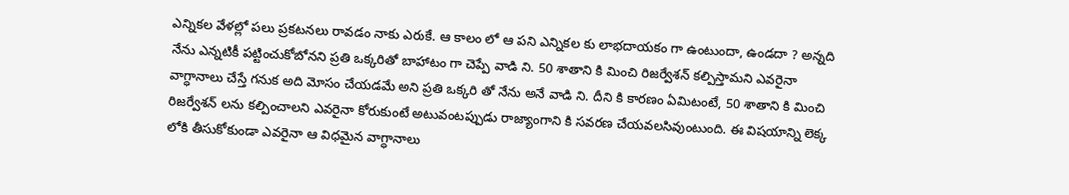ఎన్నిక‌ల వేళ‌ల్లో ప‌లు ప్ర‌క‌ట‌న‌లు రావ‌డం నాకు ఎరుకే. ఆ కాలం లో ఆ ప‌ని ఎన్నిక‌ల కు లాభ‌దాయ‌కం గా ఉంటుందా, ఉండ‌దా ? అన్న‌ది నేను ఎన్న‌టికీ ప‌ట్టించుకోబోన‌ని ప్ర‌తి ఒక్క‌రితో బాహాటం గా చెప్పే వాడి ని. 50 శాతాని కి మించి రిజ‌ర్వేశన్ క‌ల్పిస్తామ‌ని ఎవ‌రైనా వాగ్ధానాలు చేస్తే గ‌నుక అది మోసం చేయ‌డ‌మే అని ప్ర‌తి ఒక్క‌రి తో నేను అనే వాడి ని. దీని కి కారణం ఏమిటంటే, 50 శాతాని కి మించి రిజ‌ర్వేశన్ లను క‌ల్పించాల‌ని ఎవ‌రైనా కోరుకుంటే అటువంట‌ప్పుడు రాజ్యాంగాని కి స‌వ‌ర‌ణ చేయ‌వ‌ల‌సివుంటుంది. ఈ విష‌యాన్ని లెక్క లోకి తీసుకోకుండా ఎవ‌రైనా ఆ విధ‌మైన వాగ్ధానాలు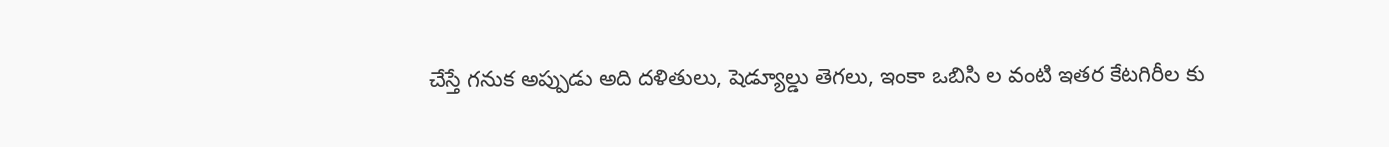చేస్తే గ‌నుక అప్పుడు అది ద‌ళితులు, షెడ్యూల్డు తెగ‌లు, ఇంకా ఒబిసి ల వంటి ఇత‌ర కేట‌గిరీల కు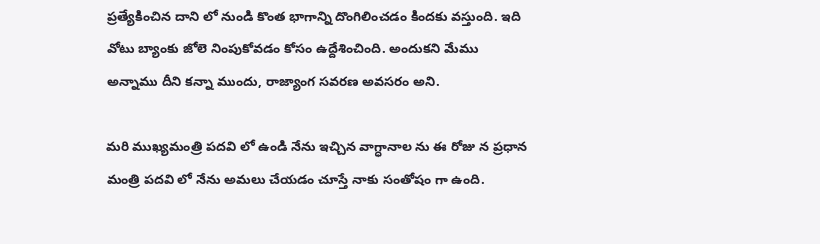ప్రత్యేకించిన దాని లో నుండి కొంత భాగాన్ని దొంగిలించ‌డం కింద‌కు వ‌స్తుంది. ఇది వోటు బ్యాంకు జోలె నింపుకోవ‌డం కోస‌ం ఉద్దేశించింది. అందుక‌ని మేము అన్నాము దీని క‌న్నా ముందు, రాజ్యాంగ స‌వ‌ర‌ణ అవ‌స‌రం అని.

మ‌రి ముఖ్య‌మంత్రి ప‌ద‌వి లో ఉండి నేను ఇచ్చిన వాగ్ధానాల‌ ను ఈ రోజు న ప్ర‌ధాన మంత్రి ప‌ద‌వి లో నేను అమ‌లు చేయడం చూస్తే నాకు సంతోషం గా ఉంది.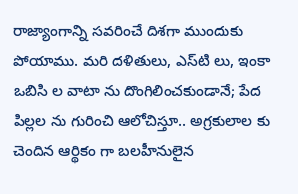రాజ్యాంగాన్ని స‌వ‌రించే దిశగా ముందుకు పోయాము. మ‌రి ద‌ళితులు, ఎస్‌టి లు, ఇంకా ఒబిసి ల వాటా ను దొంగిలించ‌కుండానే; పేద పిల్ల‌ల ను గురించి ఆలోచిస్తూ.. అగ్ర‌కులాల‌ కు చెందిన‌ ఆర్థికం గా బ‌ల‌హీనులైన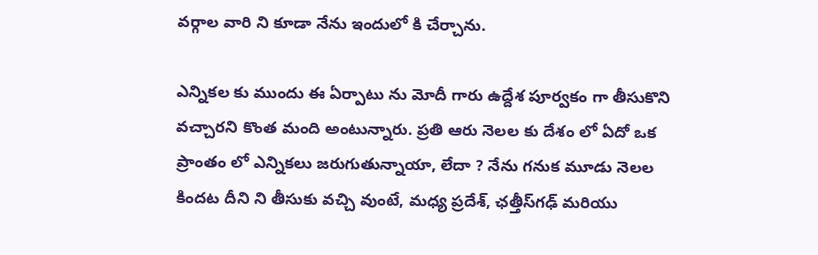వ‌ర్గాల వారి ని కూడా నేను ఇందులో కి చేర్చాను.

ఎన్నిక‌ల‌ కు ముందు ఈ ఏర్పాటు ను మోదీ గారు ఉద్దేశ పూర్వ‌కం గా తీసుకొని వ‌చ్చార‌ని కొంత‌ మంది అంటున్నారు. ప్ర‌తి ఆరు నెల‌ల‌ కు దేశం లో ఏదో ఒక ప్రాంతం లో ఎన్నిక‌లు జ‌రుగుతున్నాయా, లేదా ? నేను గ‌నుక మూడు నెలల కింద‌ట దీని ని తీసుకు వ‌చ్చి వుంటే, మ‌ధ్య ప్ర‌దేశ్‌, ఛ‌త్తీస్‌గ‌ఢ్ మ‌రియు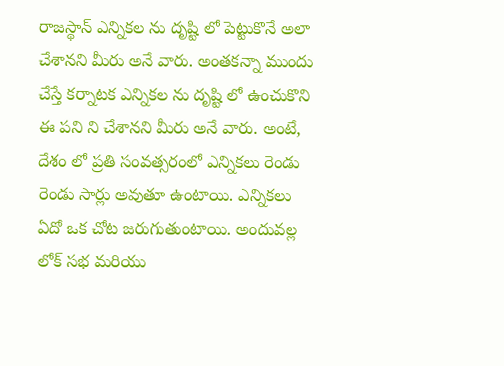రాజ‌స్థాన్ ఎన్నిక‌ల‌ ను దృష్టి లో పెట్టుకొనే అలా చేశాన‌ని మీరు అనే వారు. అంత‌క‌న్నా ముందు చేస్తే క‌ర్నాట‌క ఎన్నిక‌ల ను దృష్టి లో ఉంచుకొని ఈ ప‌ని ని చేశానని మీరు అనే వారు. అంటే, దేశం లో ప్ర‌తి సంవత్సరంలో ఎన్నిక‌లు రెండు రెండు సార్లు అవుతూ ఉంటాయి. ఎన్నిక‌లు ఏదో ఒక చోట జ‌రుగుతుంటాయి. అందువ‌ల్ల లోక్ స‌భ మ‌రియు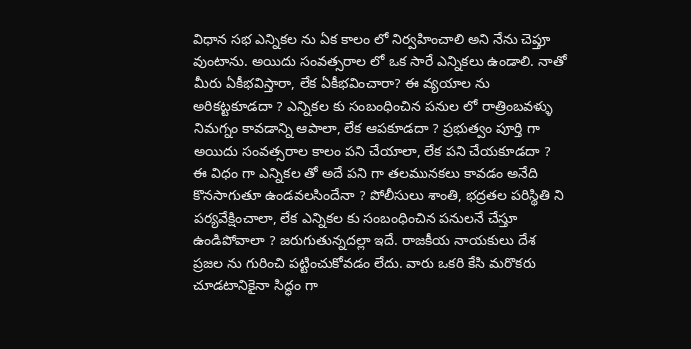విధాన స‌భ ఎన్నిక‌ల ను ఏక కాలం లో నిర్వ‌హించాలి అని నేను చెప్తూ వుంటాను. అయిదు సంవ‌త్స‌రాల లో ఒక‌ సారే ఎన్నిక‌లు ఉండాలి. నాతో మీరు ఏకీభ‌విస్తారా, లేక ఏకీభ‌వించారా? ఈ వ్య‌యాల ను అరిక‌ట్టకూడ‌దా ? ఎన్నిక‌ల‌ కు సంబంధించిన ప‌నుల‌ లో రాత్రింబ‌వ‌ళ్ళు నిమ‌గ్నం కావ‌డాన్ని ఆపాలా, లేక ఆప‌కూడ‌దా ? ప్ర‌భుత్వం పూర్తి గా అయిదు సంవ‌త్స‌రాల కాలం ప‌ని చేయాలా, లేక ప‌ని చేయ‌కూడ‌దా ? ఈ విధం గా ఎన్నిక‌ల‌ తో అదే ప‌ని గా త‌ల‌మున‌క‌లు కావ‌డం అనేది కొన‌సాగుతూ ఉండ‌వ‌ల‌సిందేనా ? పోలీసులు శాంతి, భ‌ద్ర‌త‌ల ప‌రిస్థితి ని ప‌ర్య‌వేక్షించాలా, లేక ఎన్నిక‌ల‌ కు సంబంధించిన ప‌నుల‌నే చేస్తూ ఉండిపోవాలా ? జ‌రుగుతున్న‌దల్లా ఇదే. రాజ‌కీయ నాయ‌కులు దేశ ప్ర‌జ‌ల‌ ను గురించి ప‌ట్టించుకోవ‌డం లేదు. వారు ఒక‌రి కేసి మ‌రొక‌రు చూడ‌టానికైనా సిద్ధం గా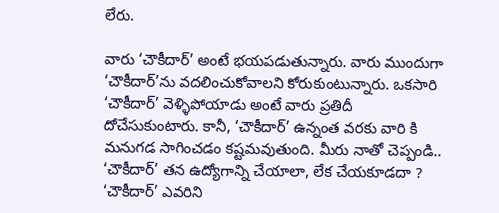లేరు.

వారు ‘చౌకీదార్’ అంటే భ‌య‌ప‌డుతున్నారు. వారు ముందుగా ‘చౌకీదార్’ను వ‌ద‌లించుకోవాల‌ని కోరుకుంటున్నారు. ఒక‌సారి ‘చౌకీదార్’ వెళ్ళిపోయాడు అంటే వారు ప్ర‌తిదీ దోచేసుకుంటారు. కానీ, ‘చౌకీదార్’ ఉన్నంత వ‌ర‌కు వారి కి మ‌నుగ‌డ సాగించ‌డం క‌ష్ట‌మ‌వుతుంది. మీరు నాతో చెప్పండి.. ‘చౌకీదార్’ త‌న ఉద్యోగాన్ని చేయాలా, లేక చేయ‌కూడ‌దా ? ‘చౌకీదార్’ ఎవ‌రిని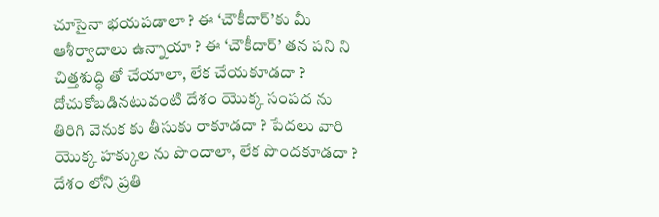చూసైనా భ‌య‌ప‌డాలా ? ఈ ‘చౌకీదార్’కు మీ ఆశీర్వాదాలు ఉన్నాయా ? ఈ ‘చౌకీదార్’ త‌న ప‌ని ని చిత్త‌శుద్ధి తో చేయాలా, లేక చేయ‌కూడ‌దా ? దోచుకోబ‌డిన‌టువంటి దేశం యొక్క సంప‌ద ను తిరిగి వెనుక‌ కు తీసుకు రాకూడ‌దా ? పేద‌లు వారి యొక్క హ‌క్కుల‌ ను పొందాలా, లేక పొంద‌కూడ‌దా ? దేశం లోని ప్ర‌తి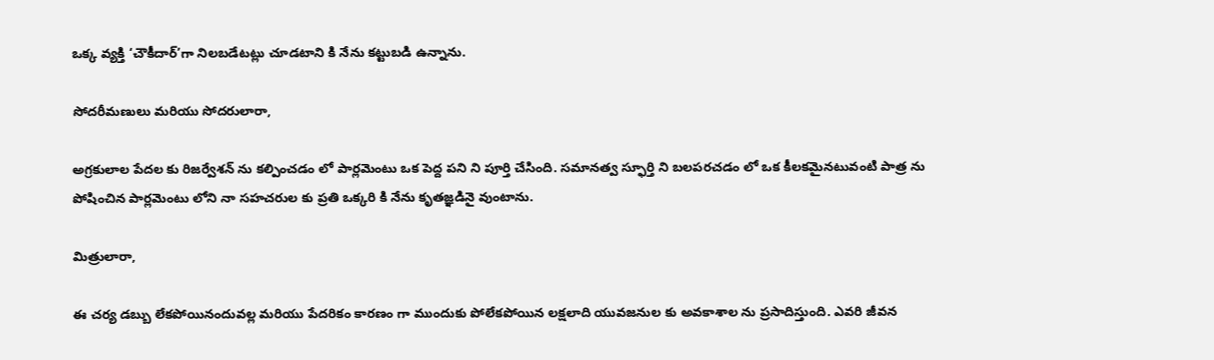ఒక్క వ్య‌క్తి ‘చౌకీదార్’గా నిల‌బ‌డేట‌ట్లు చూడ‌టాని కి నేను క‌ట్టుబ‌డి ఉన్నాను.

సోద‌రీమ‌ణులు మ‌రియు సోద‌రులారా,

అగ్ర‌కులాల పేద‌ల కు రిజ‌ర్వేశన్ ను క‌ల్పించ‌డం లో పార్ల‌మెంటు ఒక పెద్ద ప‌ని ని పూర్తి చేసింది. స‌మాన‌త్వ స్ఫూర్తి ని బ‌ల‌ప‌ర‌చ‌డం లో ఒక కీల‌క‌మైన‌టువంటి పాత్ర ను పోషించిన పార్ల‌మెంటు లోని నా స‌హ‌చ‌రుల‌ కు ప్ర‌తి ఒక్క‌రి కి నేను కృత‌జ్ఞ‌డినై వుంటాను.

మిత్రులారా,

ఈ చ‌ర్య డ‌బ్బు లేక‌పోయినందువ‌ల్ల మ‌రియు పేద‌రికం కార‌ణం గా ముందుకు పోలేక‌పోయిన ల‌క్ష‌లాది యువ‌జ‌నుల‌ కు అవ‌కాశాల‌ ను ప్ర‌సాదిస్తుంది. ఎవ‌రి జీవ‌న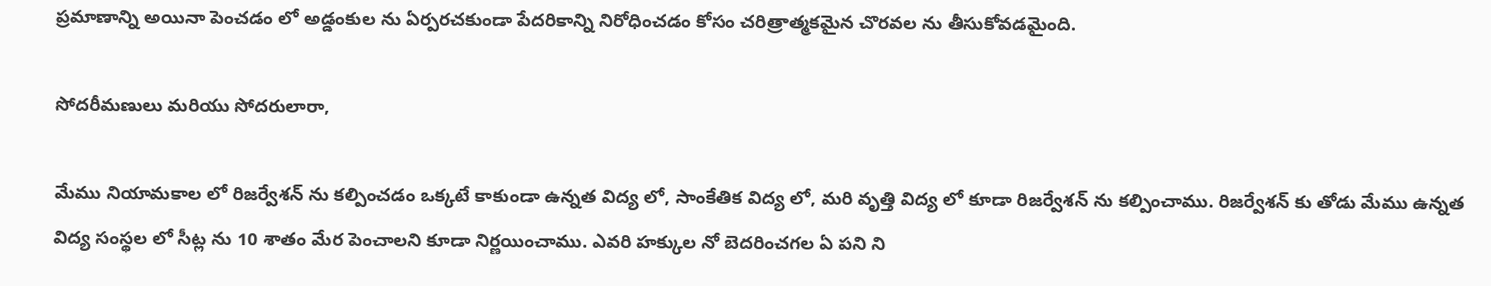ప్ర‌మాణాన్న‌ి అయినా పెంచ‌డం లో అడ్డంకుల‌ ను ఏర్ప‌ర‌చ‌కుండా పేద‌రికాన్ని నిరోధించ‌డం కోసం చ‌రిత్రాత్మ‌క‌మైన చొర‌వ‌ల ను తీసుకోవ‌డ‌మైంది.

సోద‌రీమ‌ణులు మ‌రియు సోద‌రులారా,

మేము నియామ‌కాల లో రిజ‌ర్వేశన్ ను క‌ల్పించ‌డం ఒక్క‌టే కాకుండా ఉన్న‌త విద్య లో, సాంకేతిక విద్య లో, మ‌రి వృత్తి విద్య లో కూడా రిజ‌ర్వేశన్ ను క‌ల్పించాము. రిజ‌ర్వేశన్ కు తోడు మేము ఉన్న‌త విద్య సంస్థ‌ల‌ లో సీట్ల‌ ను 10 శాతం మేర పెంచాల‌ని కూడా నిర్ణ‌యించాము. ఎవ‌రి హ‌క్కుల నో బెద‌రించ‌గ‌ల ఏ ప‌ని ని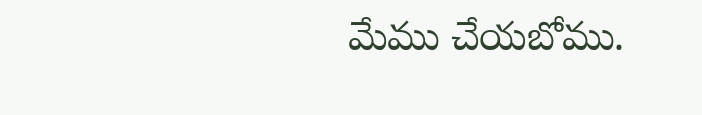మేము చేయ‌బోము.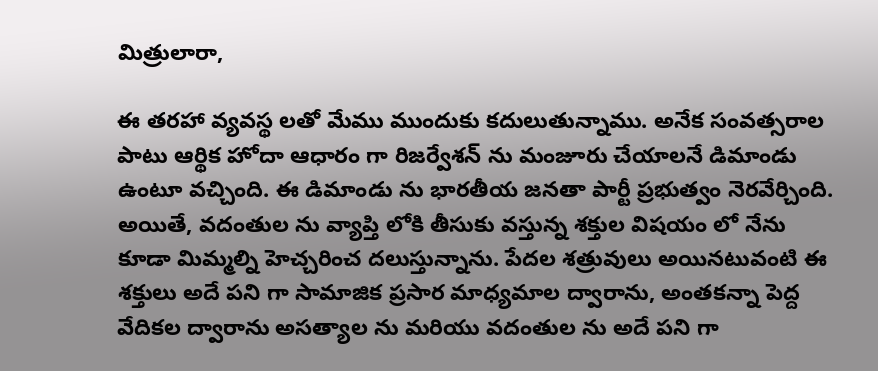మిత్రులారా,

ఈ త‌ర‌హా వ్య‌వ‌స్థ ల‌తో మేము ముందుకు క‌దులుతున్నాము. అనేక సంవ‌త్సరాల‌ పాటు ఆర్థిక హోదా ఆధారం గా రిజ‌ర్వేశన్ ను మంజూరు చేయాల‌నే డిమాండు ఉంటూ వ‌చ్చింది. ఈ డిమాండు ను భార‌తీయ జ‌న‌తా పార్టీ ప్ర‌భుత్వం నెరవేర్చింది. అయితే, వ‌దంతుల‌ ను వ్యాప్తి లోకి తీసుకు వ‌స్తున్న శ‌క్తుల విష‌యం లో నేను కూడా మిమ్మ‌ల్ని హెచ్చ‌రించ ద‌లుస్తున్నాను. పేద‌ల శ‌త్రువులు అయినటువంటి ఈ శ‌క్తులు అదే ప‌ని గా సామాజిక ప్ర‌సార మాధ్యమాల ద్వారాను, అంత‌క‌న్నా పెద్ద వేదిక‌ల ద్వారాను అస‌త్యాల‌ ను మ‌రియు వ‌దంతుల‌ ను అదే ప‌ని గా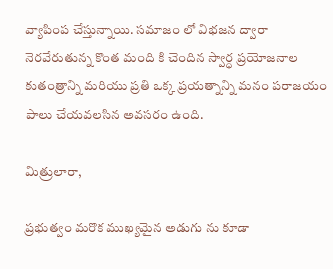వ్యాపింప చేస్తున్నాయి. స‌మాజం లో విభ‌జ‌న ద్వారా నెర‌వేరుతున్న కొంత మంది కి చెందిన స్వార్ధ ప్ర‌యోజ‌నాల కుతంత్రాన్ని మ‌రియు ప్ర‌తి ఒక్క ప్ర‌య‌త్నాన్ని మనం ప‌రాజ‌యం పాలు చేయ‌వ‌ల‌సిన అవ‌స‌రం ఉంది.

మిత్రులారా,

ప్ర‌భుత్వం మ‌రొక ముఖ్య‌మైన అడుగు ను కూడా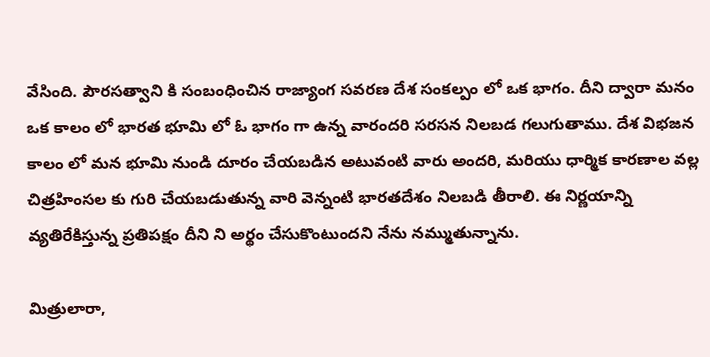వేసింది. పౌర‌స‌త్వాని కి సంబంధించిన రాజ్యాంగ స‌వ‌ర‌ణ దేశ సంక‌ల్పం లో ఒక భాగం. దీని ద్వారా మ‌నం ఒక కాలం లో భార‌త భూమి లో ఓ భాగం గా ఉన్న వారంద‌రి స‌ర‌స‌న నిల‌బ‌డ‌ గ‌లుగుతాము. దేశ విభ‌జ‌న కాలం లో మ‌న భూమి నుండి దూరం చేయ‌బ‌డిన‌ అటువంటి వారు అంద‌రి, మ‌రియు ధార్మిక కార‌ణాల వ‌ల్ల చిత్ర‌హింస‌ల‌ కు గురి చేయబడుతున్న వారి వెన్నంటి భార‌త‌దేశం నిల‌బ‌డి తీరాలి. ఈ నిర్ణ‌యాన్ని వ్య‌తిరేకిస్తున్న ప్ర‌తిప‌క్షం దీని ని అర్థం చేసుకొంటుంద‌ని నేను న‌మ్ముతున్నాను.

మిత్రులారా,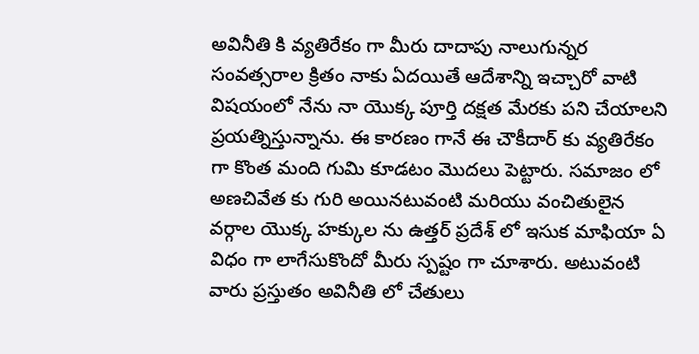అవినీతి కి వ్య‌తిరేకం గా మీరు దాదాపు నాలుగున్న‌ర సంవ‌త్స‌రాల క్రితం నాకు ఏదయితే ఆదేశాన్ని ఇచ్చారో వాటి విషయంలో నేను నా యొక్క పూర్తి ద‌క్ష‌త మేర‌కు ప‌ని చేయాల‌ని ప్ర‌య‌త్నిస్తున్నాను. ఈ కార‌ణం గానే ఈ చౌకీదార్ కు వ్య‌తిరేకం గా కొంత మంది గుమి కూడటం మొద‌లు పెట్టారు. సమాజం లో అణ‌చివేత‌ కు గురి అయిన‌టువంటి మ‌రియు వంచితులైన వ‌ర్గాల యొక్క హ‌క్కుల ను ఉత్త‌ర్ ప్ర‌దేశ్ లో ఇసుక మాఫియా ఏ విధం గా లాగేసుకొందో మీరు స్ప‌ష్టం గా చూశారు. అటువంటి వారు ప్ర‌స్తుతం అవినీతి లో చేతులు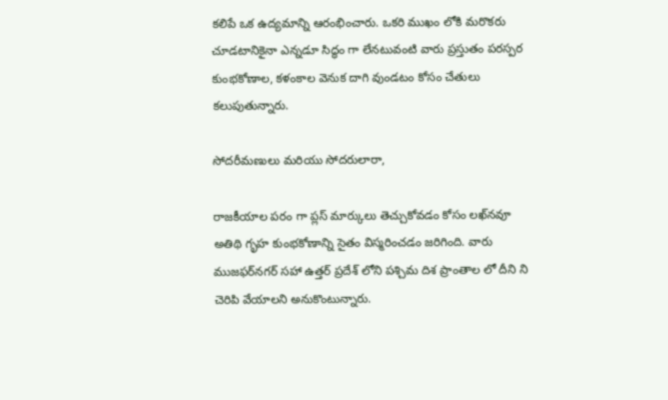క‌లిపే ఒక ఉద్య‌మాన్ని ఆరంభించారు. ఒక‌రి ముఖం లోకి మ‌రొక‌రు చూడ‌టానికైనా ఎన్న‌డూ సిద్ధం గా లేన‌టువంటి వారు ప్ర‌స్తుతం ప‌ర‌స్ప‌ర కుంభ‌కోణాల, కళంకాల వెనుక దాగి వుండ‌టం కోసం చేతులు క‌లుపుతున్నారు.

సోదరీమణులు మరియు సోదరులారా,

రాజ‌కీయాల ప‌రం గా ప్ల‌స్ మార్కులు తెచ్చుకోవ‌డం కోసం ల‌ఖ్‌న‌వూ అతిథి గృహ కుంభ‌కోణాన్ని సైతం విస్మ‌రించ‌డం జ‌రిగింది. వారు ముజ‌ఫ‌ర్‌న‌గ‌ర్ స‌హా ఉత్త‌ర్ ప్ర‌దేశ్ లోని ప‌శ్చిమ దిశ ప్రాంతాల లో దీని ని చెరిపి వేయాల‌ని అనుకొంటున్నారు.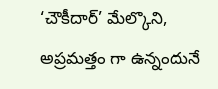‘చౌకీదార్’ మేల్కొని, అప్ర‌మ‌త్తం గా ఉన్నందునే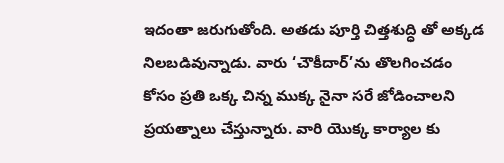ఇదంతా జ‌రుగుతోంది. అత‌డు పూర్తి చిత్త‌శుద్ధి తో అక్క‌డ నిలబడివున్నాడు. వారు ‘చౌకీదార్’ను తొల‌గించ‌డం కోసం ప్ర‌తి ఒక్క చిన్న ముక్క‌ నైనా సరే జోడించాల‌ని ప్ర‌య‌త్నాలు చేస్తున్నారు. వారి యొక్క కార్యాల‌ కు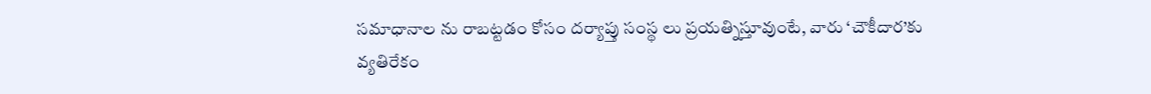స‌మాధానాల‌ ను రాబట్ట‌డం కోసం ద‌ర్యాప్తు సంస్థ‌ లు ప్ర‌య‌త్నిస్తూవుంటే, వారు ‘చౌకీదార’కు వ్య‌తిరేకం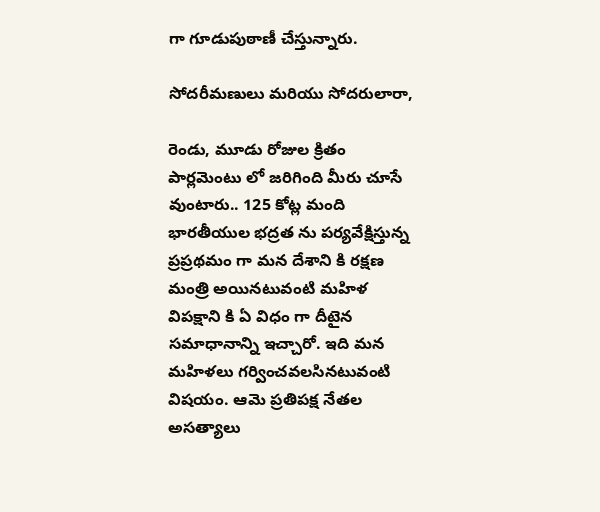గా గూడుపుఠాణీ చేస్తున్నారు.

సోదరీమ‌ణులు మ‌రియు సోద‌రులారా,

రెండు, మూడు రోజుల క్రితం పార్ల‌మెంటు లో జ‌రిగింది మీరు చూసే వుంటారు.. 125 కోట్ల మంది భార‌తీయుల భ‌ద్ర‌త ను ప‌ర్య‌వేక్షిస్తున్న ప్రప్రథమం గా మ‌న దేశాని కి ర‌క్ష‌ణ మంత్రి అయినటువంటి మహిళ విప‌క్షాని కి ఏ విధం గా దీటైన స‌మాధానాన్ని ఇచ్చారో. ఇది మ‌న మ‌హిళ‌లు గ‌ర్వించవ‌ల‌సిన‌టువంటి విష‌యం. ఆమె ప్ర‌తిప‌క్ష నేత‌ల అస‌త్యాలు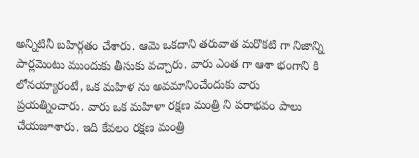అన్నిటినీ బ‌హిర్గ‌తం చేశారు. ఆమె ఒక‌దాని తరువాత మ‌రొక‌టి గా నిజాన్ని పార్ల‌మెంటు ముందుకు తీసుకు వ‌చ్చారు. వారు ఎంత‌ గా ఆశా భంగాని కి లోన‌య్యారంటే, ఒక మ‌హిళ‌ ను అవ‌మానించేందుకు వారు ప్ర‌య‌త్నించారు. వారు ఒక మ‌హిళా ర‌క్ష‌ణ మంత్రి ని ప‌రాభ‌వం పాలు చేయజూశారు. ఇది కేవ‌లం ర‌క్ష‌ణ మంత్రి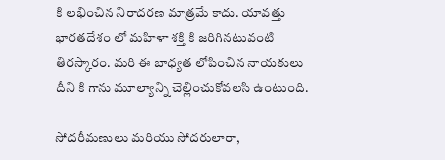కి లభించిన నిరాదరణ మాత్ర‌మే కాదు. యావ‌త్తు భార‌త‌దేశం లో మహిళా శ‌క్తి కి జ‌రిగినటువంటి తిరస్కారం. మ‌రి ఈ బాధ్య‌త లోపించిన నాయ‌కులు దీని కి గాను మూల్యాన్ని చెల్లించుకోవల‌సి ఉంటుంది.

సోదరీమ‌ణులు మ‌రియు సోద‌రులారా,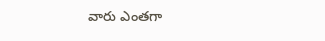వారు ఎంత‌గా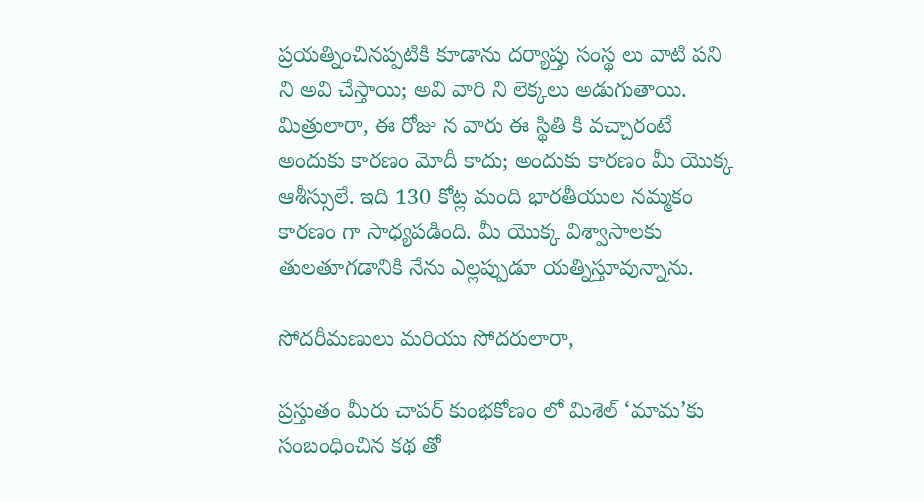ప్ర‌య‌త్నించిన‌ప్ప‌టికి కూడాను ద‌ర్యాప్తు సంస్థ‌ లు వాటి ప‌ని ని అవి చేస్తాయి; అవి వారి ని లెక్కలు అడుగుతాయి. మిత్రులారా, ఈ రోజు న వారు ఈ స్థితి కి వ‌చ్చారంటే అందుకు కార‌ణం మోదీ కాదు; అందుకు కార‌ణం మీ యొక్క ఆశీస్సులే. ఇది 130 కోట్ల మంది భార‌తీయుల న‌మ్మ‌కం కార‌ణం గా సాధ్య‌ప‌డింది. మీ యొక్క విశ్వాసాలకు తులతూగడానికి నేను ఎల్ల‌ప్పుడూ య‌త్నిస్తూవున్నాను.

సోదరీమ‌ణులు మ‌రియు సోద‌రులారా,

ప్ర‌స్తుతం మీరు చాపర్ కుంభకోణం లో మిశెల్ ‘మామ’కు సంబంధించిన క‌థ తో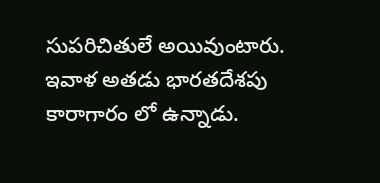సుప‌రిచితులే అయివుంటారు. ఇవాళ అత‌డు భార‌త‌దేశపు కారాగారం లో ఉన్నాడు.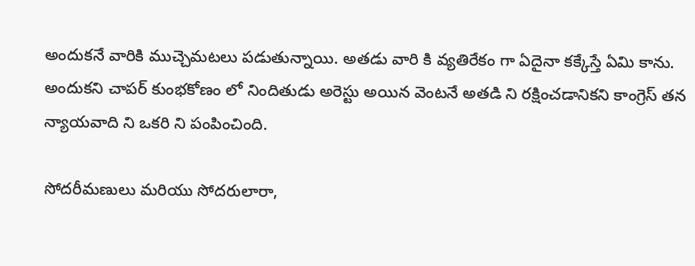అందుక‌నే వారికి ముచ్చెమటలు పడుతున్నాయి. అత‌డు వారి కి వ్య‌తిరేకం గా ఏదైనా కక్కేస్తే ఏమి కాను. అందుకని చాప‌ర్ కుంభ‌కోణం లో నిందితుడు అరెస్టు అయిన‌ వెంట‌నే అత‌డి ని ర‌క్షించ‌డానిక‌ని కాంగ్రెస్ తన న్యాయ‌వాది ని ఒకరి ని పంపించింది.

సోదరీమ‌ణులు మ‌రియు సోద‌రులారా,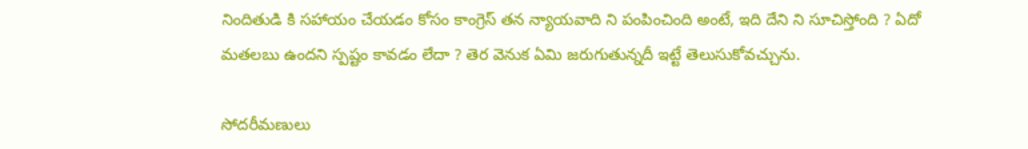నిందితుడి కి స‌హాయం చేయ‌డం కోసం కాంగ్రెస్ త‌న న్యాయ‌వాది ని పంపించింది అంటే, ఇది దేని ని సూచిస్తోంది ? ఏదో మ‌త‌ల‌బు ఉంద‌ని స్ప‌ష్టం కావ‌డం లేదా ? తెర వెనుక ఏమి జ‌రుగుతున్న‌దీ ఇట్టే తెలుసుకోవ‌చ్చును.

సోద‌రీమ‌ణులు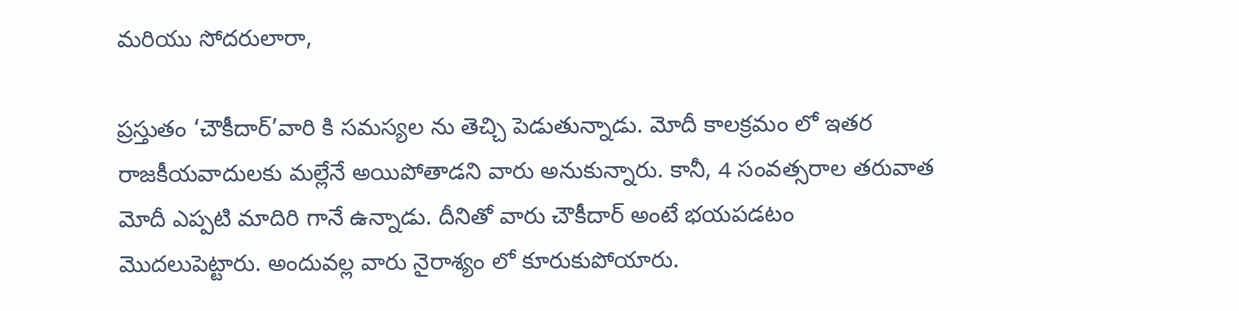మ‌రియు సోద‌రులారా,

ప్ర‌స్తుతం ‘చౌకీదార్’వారి కి స‌మ‌స్య‌ల‌ ను తెచ్చి పెడుతున్నాడు. మోదీ కాల‌క్ర‌మం లో ఇత‌ర రాజ‌కీయవాదులకు మల్లేనే అయిపోతాడ‌ని వారు అనుకున్నారు. కానీ, 4 సంవ‌త్స‌రాల త‌రువాత మోదీ ఎప్ప‌టి మాదిరి గానే ఉన్నాడు. దీనితో వారు చౌకీదార్ అంటే భ‌య‌ప‌డ‌టం మొద‌లుపెట్టారు. అందువ‌ల్ల వారు నైరాశ్యం లో కూరుకుపోయారు.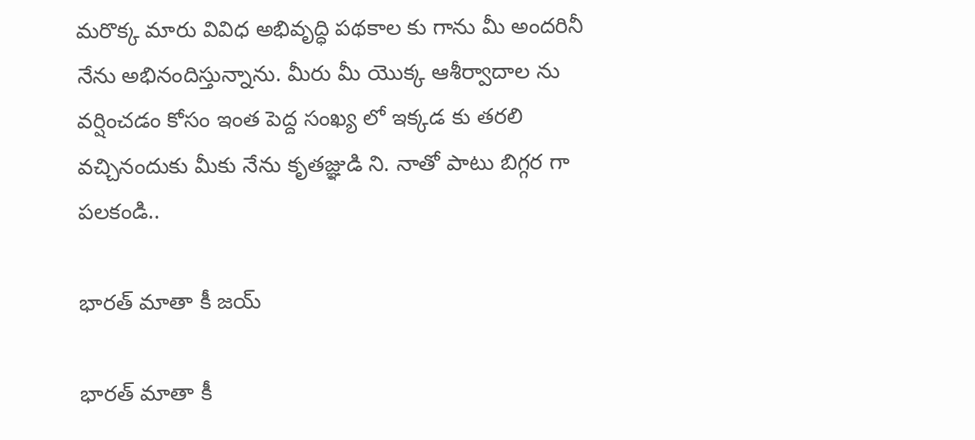మ‌రొక్క మారు వివిధ అభివృద్ధి ప‌థ‌కాల కు గాను మీ అంద‌రినీ నేను అభినందిస్తున్నాను. మీరు మీ యొక్క ఆశీర్వాదాల‌ ను వ‌ర్షించ‌డం కోసం ఇంత పెద్ద సంఖ్య‌ లో ఇక్క‌డ కు త‌ర‌లి వ‌చ్చినందుకు మీకు నేను కృత‌జ్ఞుడి ని. నాతో పాటు బిగ్గ‌ర‌ గా ప‌ల‌కండి..

భార‌త్ మాతా కీ జ‌య్‌

భార‌త్ మాతా కీ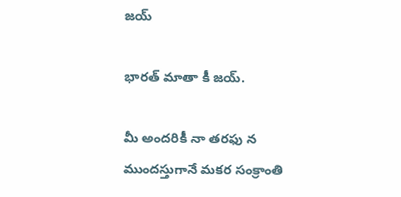జ‌య్‌

భార‌త్ మాతా కీ జ‌య్‌.

మీ అంద‌రికీ నా తరఫు న ముంద‌స్తుగానే మ‌క‌ర సంక్రాంతి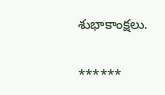శుభాకాంక్ష‌లు.

******